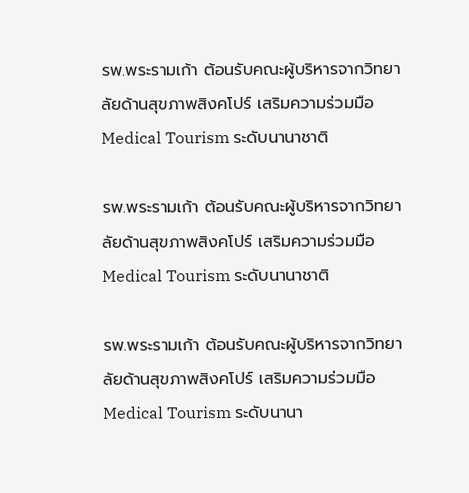รพ.พระรามเก้า ต้อนรับคณะผู้บริหารจากวิทยาลัยด้านสุขภาพสิงคโปร์ เสริมความร่วมมือ Medical Tourism ระดับนานาชาติ

รพ.พระรามเก้า ต้อนรับคณะผู้บริหารจากวิทยาลัยด้านสุขภาพสิงคโปร์ เสริมความร่วมมือ Medical Tourism ระดับนานาชาติ

รพ.พระรามเก้า ต้อนรับคณะผู้บริหารจากวิทยาลัยด้านสุขภาพสิงคโปร์ เสริมความร่วมมือ Medical Tourism ระดับนานา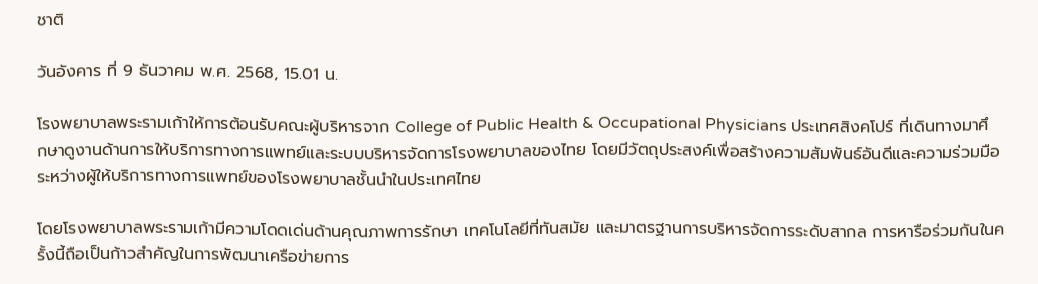ชาติ

วันอังคาร ที่ 9 ธันวาคม พ.ศ. 2568, 15.01 น.

โรงพยาบาลพระรามเก้าให้การต้อนรับคณะผู้บริหารจาก College of Public Health & Occupational Physicians ประเทศสิงคโปร์ ที่เดินทางมาศึกษาดูงานด้านการให้บริการทางการแพทย์และระบบบริหารจัดการโรงพยาบาลของไทย โดยมีวัตถุประสงค์เพื่อสร้างความสัมพันธ์อันดีและความร่วมมือระหว่างผู้ให้บริการทางการแพทย์ของโรงพยาบาลชั้นนำในประเทศไทย

โดยโรงพยาบาลพระรามเก้ามีความโดดเด่นด้านคุณภาพการรักษา เทคโนโลยีที่ทันสมัย และมาตรฐานการบริหารจัดการระดับสากล การหารือร่วมกันในครั้งนี้ถือเป็นก้าวสำคัญในการพัฒนาเครือข่ายการ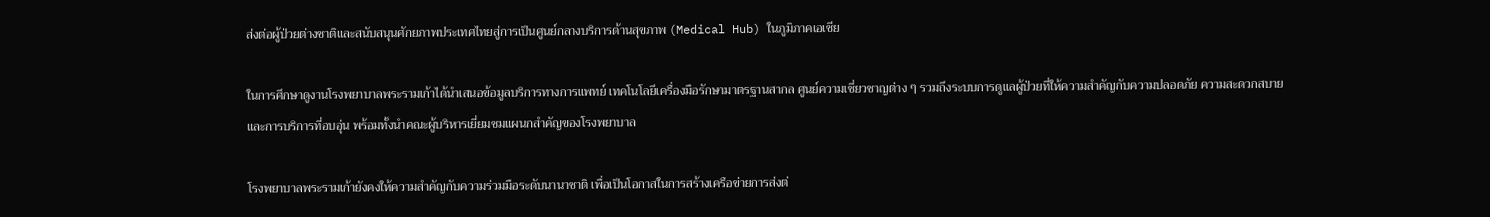ส่งต่อผู้ป่วยต่างชาติและสนับสนุนศักยภาพประเทศไทยสู่การเป็นศูนย์กลางบริการด้านสุขภาพ (Medical Hub) ในภูมิภาคเอเชีย

ในการศึกษาดูงานโรงพยาบาลพระรามเก้าได้นำเสนอข้อมูลบริการทางการแพทย์ เทคโนโลยีเครื่องมือรักษามาตรฐานสากล ศูนย์ความเชี่ยวชาญต่าง ๆ รวมถึงระบบการดูแลผู้ป่วยที่ให้ความสำคัญกับความปลอดภัย ความสะดวกสบาย และการบริการที่อบอุ่น พร้อมทั้งนำคณะผู้บริหารเยี่ยมชมแผนกสำคัญของโรงพยาบาล

โรงพยาบาลพระรามเก้ายังคงให้ความสำคัญกับความร่วมมือระดับนานาชาติ เพื่อเป็นโอกาสในการสร้างเครือข่ายการส่งต่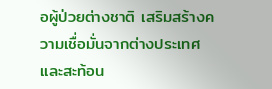อผู้ป่วยต่างชาติ เสริมสร้างความเชื่อมั่นจากต่างประเทศ และสะท้อน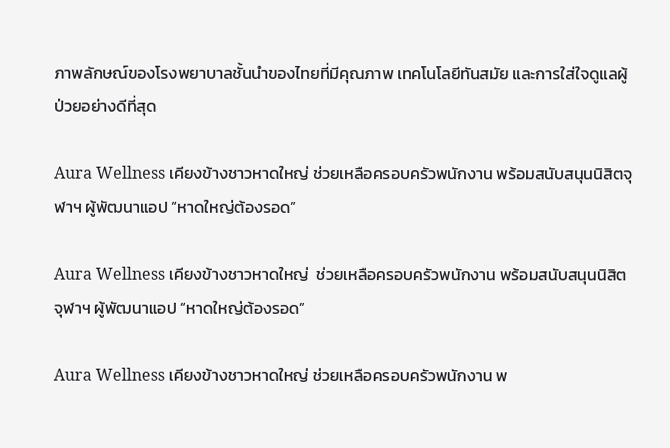ภาพลักษณ์ของโรงพยาบาลชั้นนำของไทยที่มีคุณภาพ เทคโนโลยีทันสมัย และการใส่ใจดูแลผู้ป่วยอย่างดีที่สุด

Aura Wellness เคียงข้างชาวหาดใหญ่ ช่วยเหลือครอบครัวพนักงาน พร้อมสนับสนุนนิสิตจุฬาฯ ผู้พัฒนาแอป “หาดใหญ่ต้องรอด”

Aura Wellness เคียงข้างชาวหาดใหญ่  ช่วยเหลือครอบครัวพนักงาน พร้อมสนับสนุนนิสิตจุฬาฯ ผู้พัฒนาแอป “หาดใหญ่ต้องรอด”

Aura Wellness เคียงข้างชาวหาดใหญ่ ช่วยเหลือครอบครัวพนักงาน พ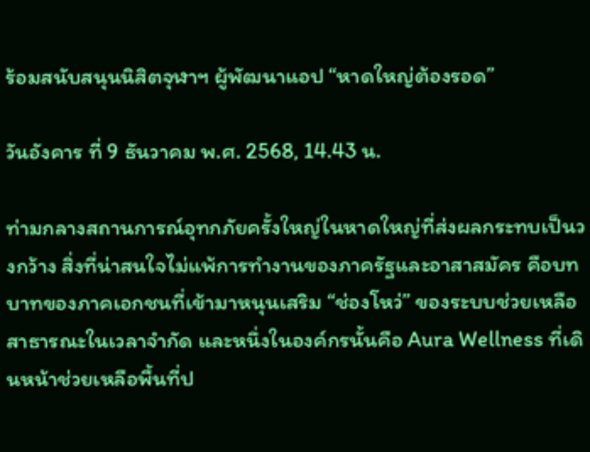ร้อมสนับสนุนนิสิตจุฬาฯ ผู้พัฒนาแอป “หาดใหญ่ต้องรอด”

วันอังคาร ที่ 9 ธันวาคม พ.ศ. 2568, 14.43 น.

ท่ามกลางสถานการณ์อุทกภัยครั้งใหญ่ในหาดใหญ่ที่ส่งผลกระทบเป็นวงกว้าง สิ่งที่น่าสนใจไม่แพ้การทำงานของภาครัฐและอาสาสมัคร คือบทบาทของภาคเอกชนที่เข้ามาหนุนเสริม “ช่องโหว่” ของระบบช่วยเหลือสาธารณะในเวลาจำกัด และหนึ่งในองค์กรนั้นคือ Aura Wellness ที่เดินหน้าช่วยเหลือพื้นที่ป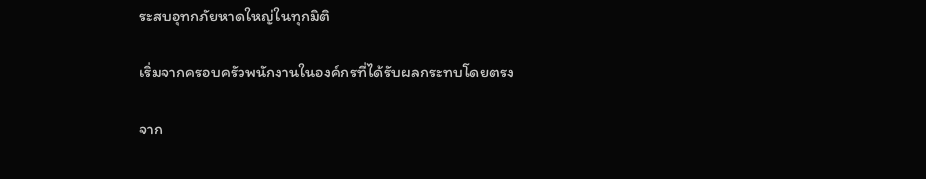ระสบอุทกภัยหาดใหญ่ในทุกมิติ

เริ่มจากครอบครัวพนักงานในองค์กรที่ได้รับผลกระทบโดยตรง

จาก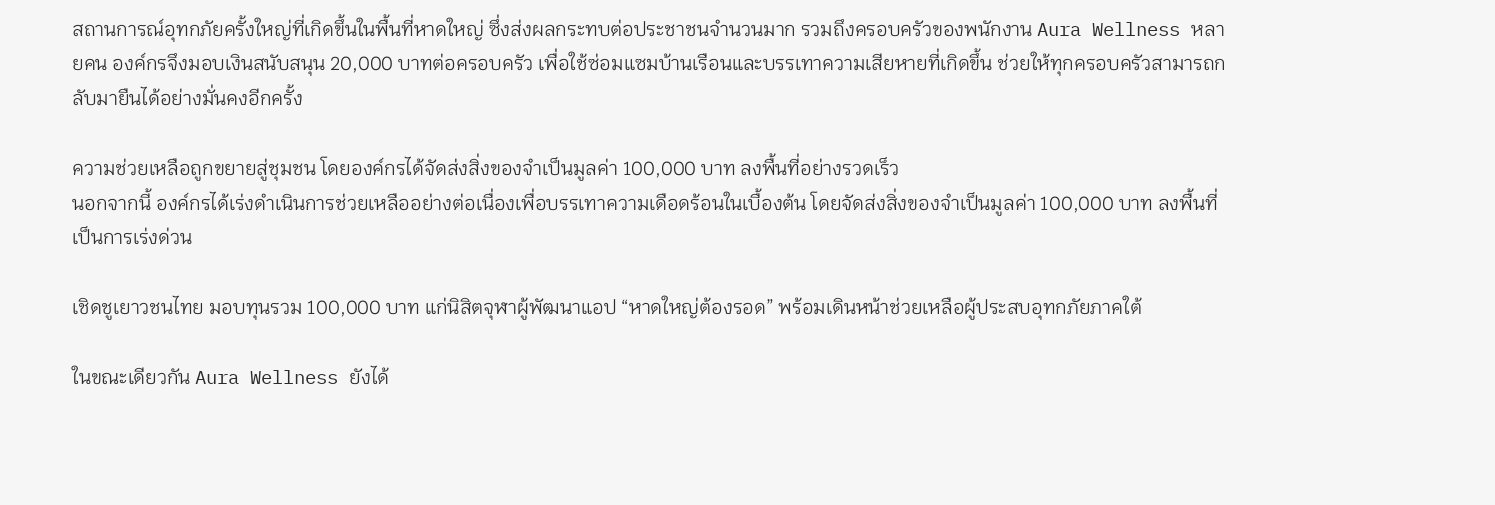สถานการณ์อุทกภัยครั้งใหญ่ที่เกิดขึ้นในพื้นที่หาดใหญ่ ซึ่งส่งผลกระทบต่อประชาชนจำนวนมาก รวมถึงครอบครัวของพนักงาน Aura Wellness หลายคน องค์กรจึงมอบเงินสนับสนุน 20,000 บาทต่อครอบครัว เพื่อใช้ซ่อมแซมบ้านเรือนและบรรเทาความเสียหายที่เกิดขึ้น ช่วยให้ทุกครอบครัวสามารถกลับมายืนได้อย่างมั่นคงอีกครั้ง

ความช่วยเหลือถูกขยายสู่ชุมชน โดยองค์กรได้จัดส่งสิ่งของจำเป็นมูลค่า 100,000 บาท ลงพื้นที่อย่างรวดเร็ว
นอกจากนี้ องค์กรได้เร่งดำเนินการช่วยเหลืออย่างต่อเนื่องเพื่อบรรเทาความเดือดร้อนในเบื้องต้น โดยจัดส่งสิ่งของจำเป็นมูลค่า 100,000 บาท ลงพื้นที่เป็นการเร่งด่วน

เชิดชูเยาวชนไทย มอบทุนรวม 100,000 บาท แก่นิสิตจุฬาผู้พัฒนาแอป “หาดใหญ่ต้องรอด” พร้อมเดินหน้าช่วยเหลือผู้ประสบอุทกภัยภาคใต้

ในขณะเดียวกัน Aura Wellness ยังได้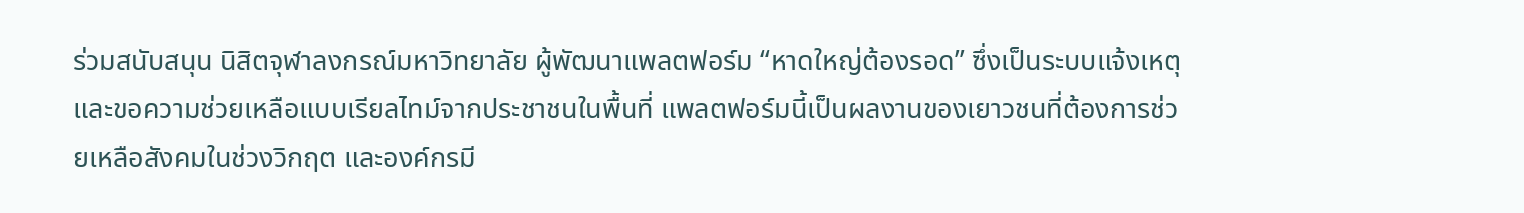ร่วมสนับสนุน นิสิตจุฬาลงกรณ์มหาวิทยาลัย ผู้พัฒนาแพลตฟอร์ม “หาดใหญ่ต้องรอด” ซึ่งเป็นระบบแจ้งเหตุและขอความช่วยเหลือแบบเรียลไทม์จากประชาชนในพื้นที่ แพลตฟอร์มนี้เป็นผลงานของเยาวชนที่ต้องการช่วยเหลือสังคมในช่วงวิกฤต และองค์กรมี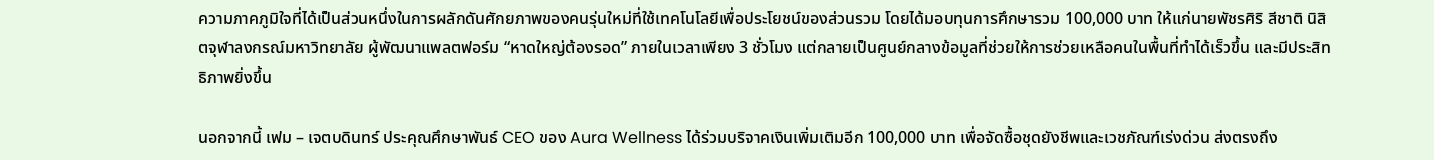ความภาคภูมิใจที่ได้เป็นส่วนหนึ่งในการผลักดันศักยภาพของคนรุ่นใหม่ที่ใช้เทคโนโลยีเพื่อประโยชน์ของส่วนรวม โดยได้มอบทุนการศึกษารวม 100,000 บาท ให้แก่นายพัชรศิริ สีชาติ นิสิตจุฬาลงกรณ์มหาวิทยาลัย ผู้พัฒนาแพลตฟอร์ม “หาดใหญ่ต้องรอด” ภายในเวลาเพียง 3 ชั่วโมง แต่กลายเป็นศูนย์กลางข้อมูลที่ช่วยให้การช่วยเหลือคนในพื้นที่ทำได้เร็วขึ้น และมีประสิทธิภาพยิ่งขึ้น

นอกจากนี้ เฟม – เจตบดินทร์ ประคุณศึกษาพันธ์ CEO ของ Aura Wellness ได้ร่วมบริจาคเงินเพิ่มเติมอีก 100,000 บาท เพื่อจัดซื้อชุดยังชีพและเวชภัณฑ์เร่งด่วน ส่งตรงถึง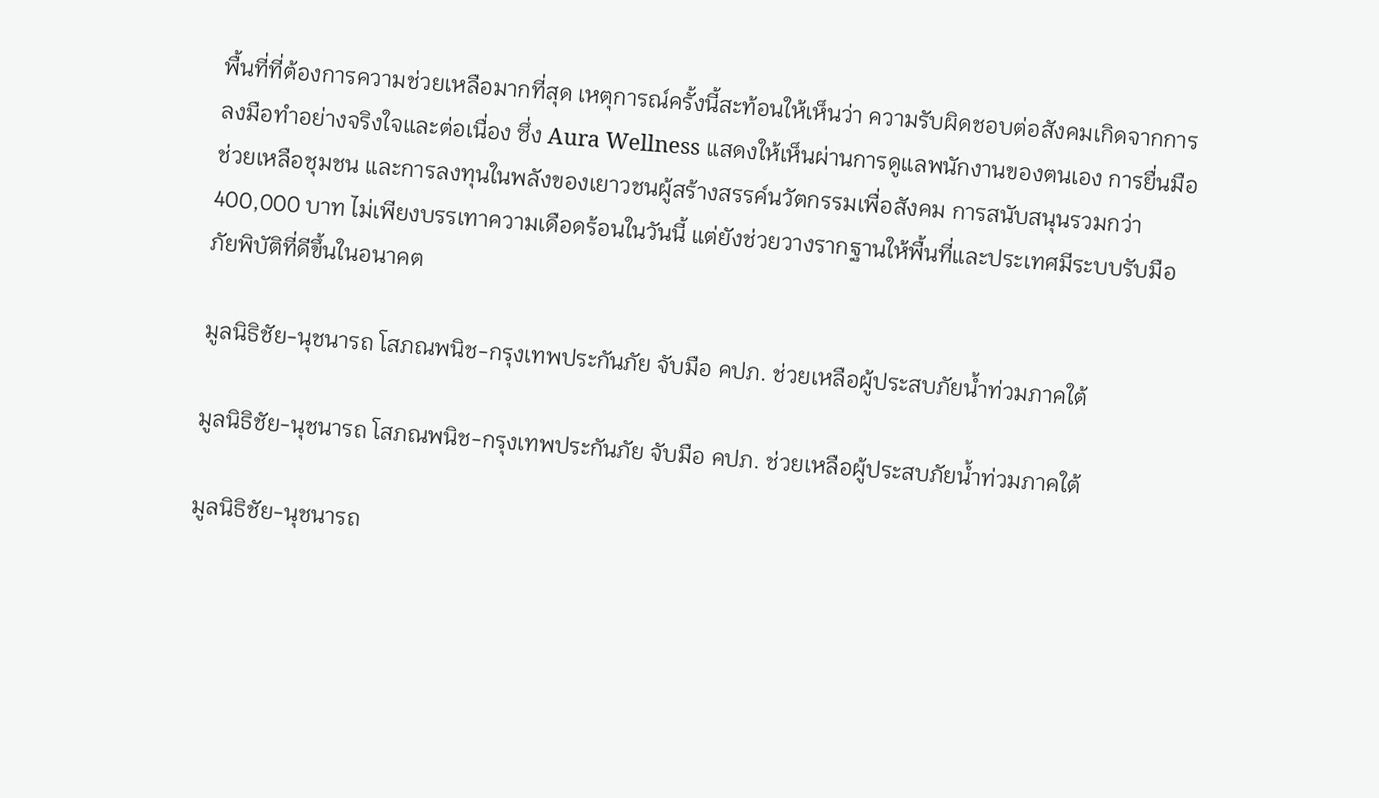พื้นที่ที่ต้องการความช่วยเหลือมากที่สุด เหตุการณ์ครั้งนี้สะท้อนให้เห็นว่า ความรับผิดชอบต่อสังคมเกิดจากการลงมือทำอย่างจริงใจและต่อเนื่อง ซึ่ง Aura Wellness แสดงให้เห็นผ่านการดูแลพนักงานของตนเอง การยื่นมือช่วยเหลือชุมชน และการลงทุนในพลังของเยาวชนผู้สร้างสรรค์นวัตกรรมเพื่อสังคม การสนับสนุนรวมกว่า 400,000 บาท ไม่เพียงบรรเทาความเดือดร้อนในวันนี้ แต่ยังช่วยวางรากฐานให้พื้นที่และประเทศมีระบบรับมือภัยพิบัติที่ดีขึ้นในอนาคต

มูลนิธิชัย-นุชนารถ โสภณพนิช-กรุงเทพประกันภัย จับมือ คปภ. ช่วยเหลือผู้ประสบภัยน้ำท่วมภาคใต้

มูลนิธิชัย-นุชนารถ โสภณพนิช-กรุงเทพประกันภัย จับมือ คปภ. ช่วยเหลือผู้ประสบภัยน้ำท่วมภาคใต้

มูลนิธิชัย-นุชนารถ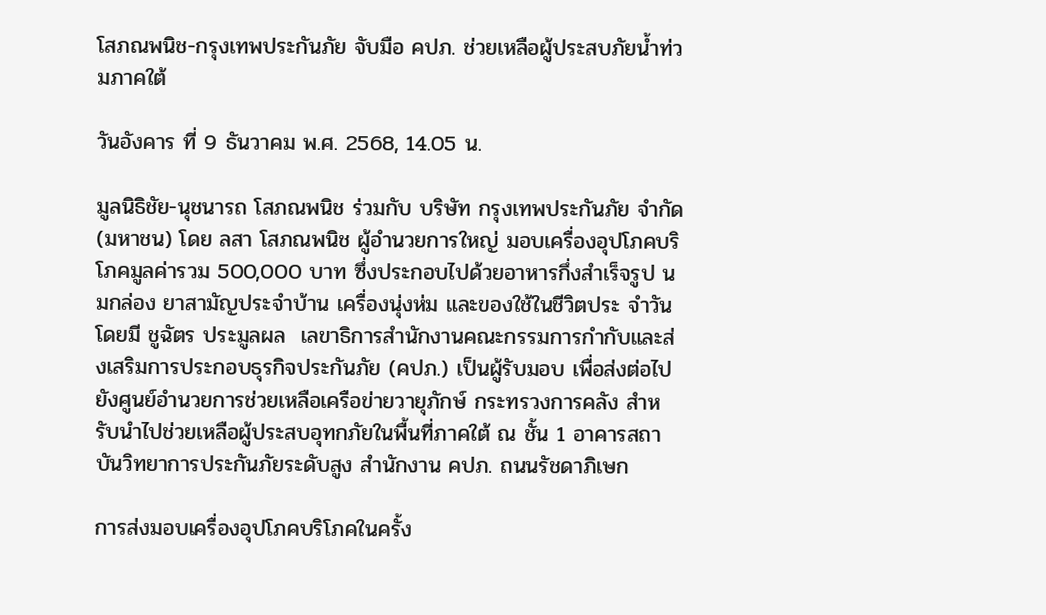โสภณพนิช-กรุงเทพประกันภัย จับมือ คปภ. ช่วยเหลือผู้ประสบภัยน้ำท่วมภาคใต้

วันอังคาร ที่ 9 ธันวาคม พ.ศ. 2568, 14.05 น.

มูลนิธิชัย-นุชนารถ โสภณพนิช ร่วมกับ บริษัท กรุงเทพประกันภัย จำกัด (มหาชน) โดย ลสา โสภณพนิช ผู้อำนวยการใหญ่ มอบเครื่องอุปโภคบริโภคมูลค่ารวม 500,000 บาท ซึ่งประกอบไปด้วยอาหารกึ่งสำเร็จรูป นมกล่อง ยาสามัญประจำบ้าน เครื่องนุ่งห่ม และของใช้ในชีวิตประ จำวัน โดยมี ชูฉัตร ประมูลผล  เลขาธิการสำนักงานคณะกรรมการกำกับและส่งเสริมการประกอบธุรกิจประกันภัย (คปภ.) เป็นผู้รับมอบ เพื่อส่งต่อไปยังศูนย์อำนวยการช่วยเหลือเครือข่ายวายุภักษ์ กระทรวงการคลัง สำหรับนำไปช่วยเหลือผู้ประสบอุทกภัยในพื้นที่ภาคใต้ ณ ชั้น 1 อาคารสถาบันวิทยาการประกันภัยระดับสูง สำนักงาน คปภ. ถนนรัชดาภิเษก

การส่งมอบเครื่องอุปโภคบริโภคในครั้ง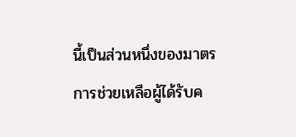นี้เป็นส่วนหนึ่งของมาตรการช่วยเหลือผู้ได้รับค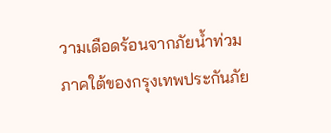วามเดือดร้อนจากภัยน้ำท่วมภาคใต้ของกรุงเทพประกันภัย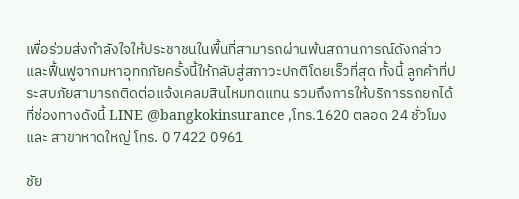เพื่อร่วมส่งกำลังใจให้ประชาชนในพื้นที่สามารถผ่านพ้นสถานการณ์ดังกล่าวและฟื้นฟูจากมหาอุทกภัยครั้งนี้ให้กลับสู่สภาวะปกติโดยเร็วที่สุด ทั้งนี้ ลูกค้าที่ประสบภัยสามารถติดต่อแจ้งเคลมสินไหมทดแทน รวมถึงการให้บริการรถยกได้ที่ช่องทางดังนี้ LINE @bangkokinsurance ,โทร.1620 ตลอด 24 ชั่วโมง และ สาขาหาดใหญ่ โทร. 0 7422 0961

ชัย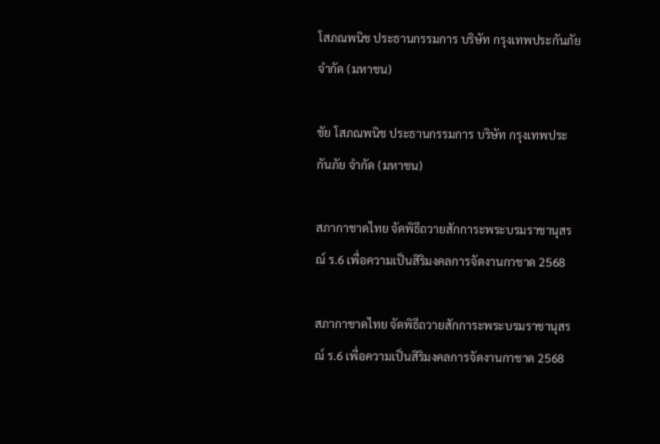โสภณพนิช ประธานกรรมการ บริษัท กรุงเทพประกันภัย จำกัด (มหาชน)

ชัย โสภณพนิช ประธานกรรมการ บริษัท กรุงเทพประกันภัย จำกัด (มหาชน)

สภากาชาดไทย จัดพิธีถวายสักการะพระบรมราชานุสรณ์ ร.6 เพื่อความเป็นสิริมงคลการจัดงานกาชาด 2568

สภากาชาดไทย จัดพิธีถวายสักการะพระบรมราชานุสรณ์ ร.6 เพื่อความเป็นสิริมงคลการจัดงานกาชาด 2568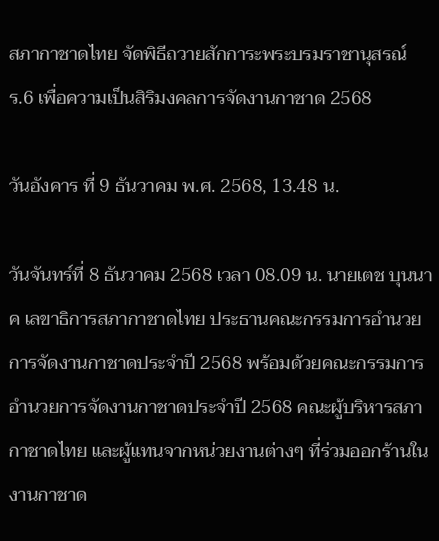สภากาชาดไทย จัดพิธีถวายสักการะพระบรมราชานุสรณ์ ร.6 เพื่อความเป็นสิริมงคลการจัดงานกาชาด 2568

วันอังคาร ที่ 9 ธันวาคม พ.ศ. 2568, 13.48 น.

วันจันทร์ที่ 8 ธันวาคม 2568 เวลา 08.09 น. นายเตช บุนนาค เลขาธิการสภากาชาดไทย ประธานคณะกรรมการอำนวยการจัดงานกาชาดประจำปี 2568 พร้อมด้วยคณะกรรมการอำนวยการจัดงานกาชาดประจำปี 2568 คณะผู้บริหารสภากาชาดไทย และผู้แทนจากหน่วยงานต่างๆ ที่ร่วมออกร้านในงานกาชาด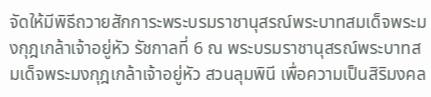จัดให้มีพิธีถวายสักการะพระบรมราชานุสรณ์พระบาทสมเด็จพระมงกุฎเกล้าเจ้าอยู่หัว รัชกาลที่ 6 ณ พระบรมราชานุสรณ์พระบาทสมเด็จพระมงกุฎเกล้าเจ้าอยู่หัว สวนลุมพินี เพื่อความเป็นสิริมงคล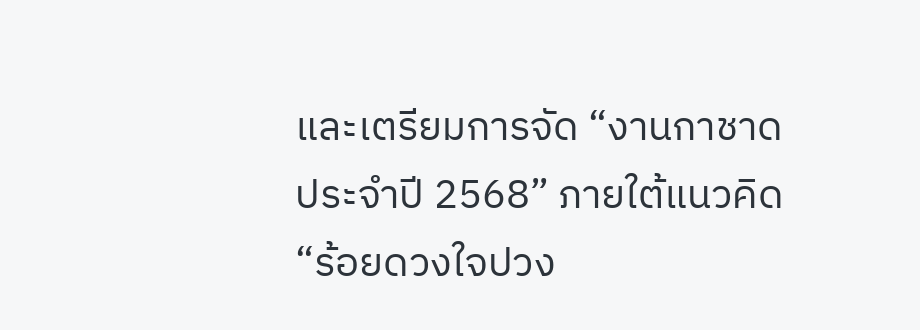และเตรียมการจัด “งานกาชาดประจำปี 2568” ภายใต้แนวคิด “ร้อยดวงใจปวง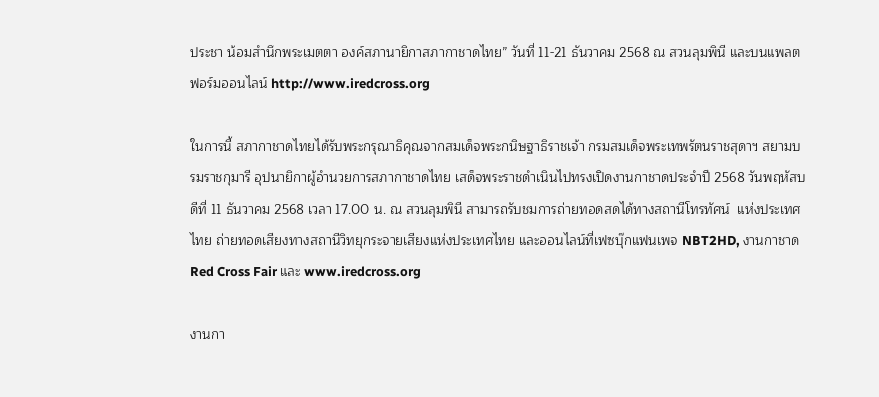ประชา น้อมสำนึกพระเมตตา องค์สภานายิกาสภากาชาดไทย” วันที่ 11-21 ธันวาคม 2568 ณ สวนลุมพินี และบนแพลตฟอร์มออนไลน์ http://www.iredcross.org

ในการนี้ สภากาชาดไทยได้รับพระกรุณาธิคุณจากสมเด็จพระกนิษฐาธิราชเจ้า กรมสมเด็จพระเทพรัตนราชสุดาฯ สยามบรมราชกุมารี อุปนายิกาผู้อำนวยการสภากาชาดไทย เสด็จพระราชดำเนินไปทรงเปิดงานกาชาดประจำปี 2568 วันพฤหัสบดีที่ 11 ธันวาคม 2568 เวลา 17.00 น. ณ สวนลุมพินี สามารถรับชมการถ่ายทอดสดได้ทางสถานีโทรทัศน์  แห่งประเทศไทย ถ่ายทอดเสียงทางสถานีวิทยุกระจายเสียงแห่งประเทศไทย และออนไลน์ที่เฟซบุ๊กแฟนเพจ NBT2HD, งานกาชาด Red Cross Fair และ www.iredcross.org

งานกา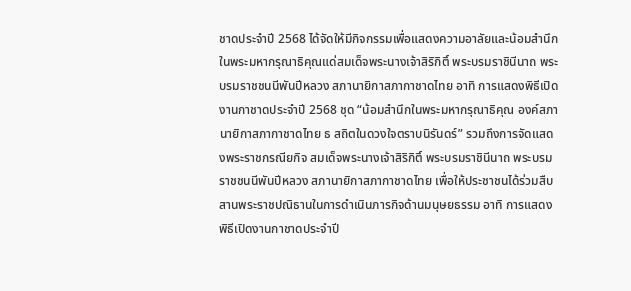ชาดประจำปี 2568 ได้จัดให้มีกิจกรรมเพื่อแสดงความอาลัยและน้อมสำนึกในพระมหากรุณาธิคุณแด่สมเด็จพระนางเจ้าสิริกิติ์ พระบรมราชินีนาถ พระบรมราชชนนีพันปีหลวง สภานายิกาสภากาชาดไทย อาทิ การแสดงพิธีเปิดงานกาชาดประจำปี 2568 ชุด “น้อมสำนึกในพระมหากรุณาธิคุณ องค์สภานายิกาสภากาชาดไทย ธ สถิตในดวงใจตราบนิรันดร์” รวมถึงการจัดแสดงพระราชกรณียกิจ สมเด็จพระนางเจ้าสิริกิติ์ พระบรมราชินีนาถ พระบรมราชชนนีพันปีหลวง สภานายิกาสภากาชาดไทย เพื่อให้ประชาชนได้ร่วมสืบสานพระราชปณิธานในการดำเนินภารกิจด้านมนุษยธรรม อาทิ การแสดงพิธีเปิดงานกาชาดประจำปี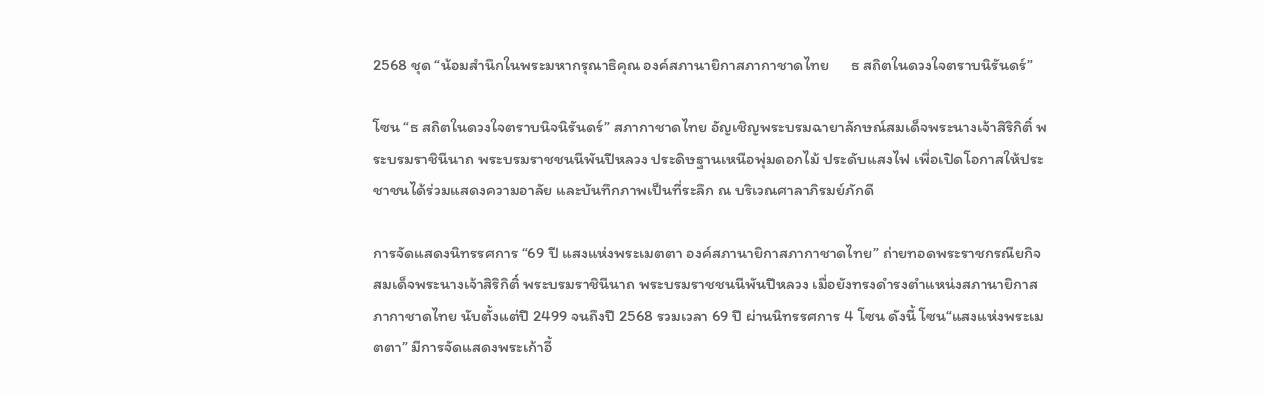2568 ชุด “น้อมสำนึกในพระมหากรุณาธิคุณ องค์สภานายิกาสภากาชาดไทย      ธ สถิตในดวงใจตราบนิรันดร์”

โซน “ธ สถิตในดวงใจตราบนิจนิรันดร์” สภากาชาดไทย อัญเชิญพระบรมฉายาลักษณ์สมเด็จพระนางเจ้าสิริกิติ์ พระบรมราชินีนาถ พระบรมราชชนนีพันปีหลวง ประดิษฐานเหนือพุ่มดอกไม้ ประดับแสงไฟ เพื่อเปิดโอกาสให้ประชาชนได้ร่วมแสดงความอาลัย และบันทึกภาพเป็นที่ระลึก ณ บริเวณศาลาภิรมย์ภักดี

การจัดแสดงนิทรรศการ “69 ปี แสงแห่งพระเมตตา องค์สภานายิกาสภากาชาดไทย” ถ่ายทอดพระราชกรณียกิจ สมเด็จพระนางเจ้าสิริกิติ์ พระบรมราชินีนาถ พระบรมราชชนนีพันปีหลวง เมื่อยังทรงดำรงตำแหน่งสภานายิกาสภากาชาดไทย นับตั้งแต่ปี 2499 จนถึงปี 2568 รวมเวลา 69 ปี ผ่านนิทรรศการ 4 โซน ดังนี้ โซน“แสงแห่งพระเมตตา” มีการจัดแสดงพระเก้าอี้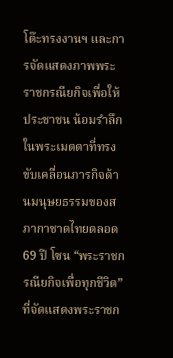โต๊ะทรงงานฯ และการจัดแสดงภาพพระราชกรณียกิจเพื่อให้ประชาชน น้อมรำลึกในพระเมตตาที่ทรงขับเคลื่อนภารกิจด้านมนุษยธรรมของสภากาชาดไทยตลอด 69 ปี โซน “พระราชกรณียกิจเพื่อทุกชีวิต”   ที่จัดแสดงพระราชก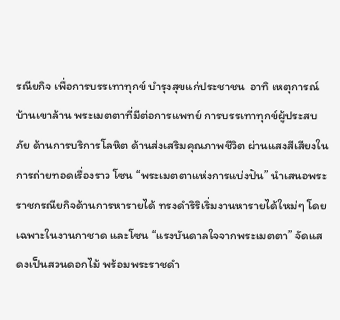รณียกิจ เพื่อการบรรเทาทุกข์ บำรุงสุขแก่ประชาชน  อาทิ เหตุการณ์บ้านเขาล้าน พระเมตตาที่มีต่อการแพทย์ การบรรเทาทุกข์ผู้ประสบภัย ด้านการบริการโลหิต ด้านส่งเสริมคุณภาพชีวิต ผ่านแสงสีเสียงในการถ่ายทอดเรื่องราว โซน “พระเมตตาแห่งการแบ่งปัน” นำเสนอพระราชกรณียกิจด้านการหารายได้ ทรงดำริริเริ่มงานหารายได้ใหม่ๆ โดยเฉพาะในงานกาชาด และโซน “แรงบันดาลใจจากพระเมตตา” จัดแสดงเป็นสวนดอกไม้ พร้อมพระราชดำ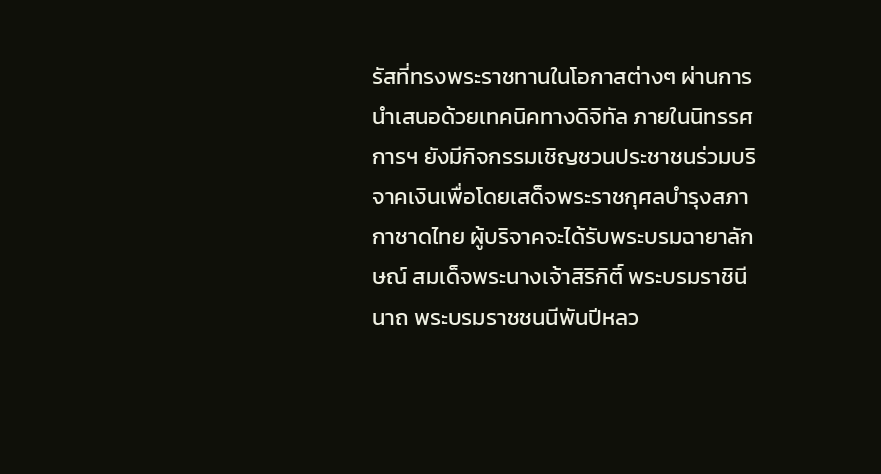รัสที่ทรงพระราชทานในโอกาสต่างๆ ผ่านการนำเสนอด้วยเทคนิคทางดิจิทัล ภายในนิทรรศการฯ ยังมีกิจกรรมเชิญชวนประชาชนร่วมบริจาคเงินเพื่อโดยเสด็จพระราชกุศลบำรุงสภากาชาดไทย ผู้บริจาคจะได้รับพระบรมฉายาลักษณ์ สมเด็จพระนางเจ้าสิริกิติ์ พระบรมราชินีนาถ พระบรมราชชนนีพันปีหลว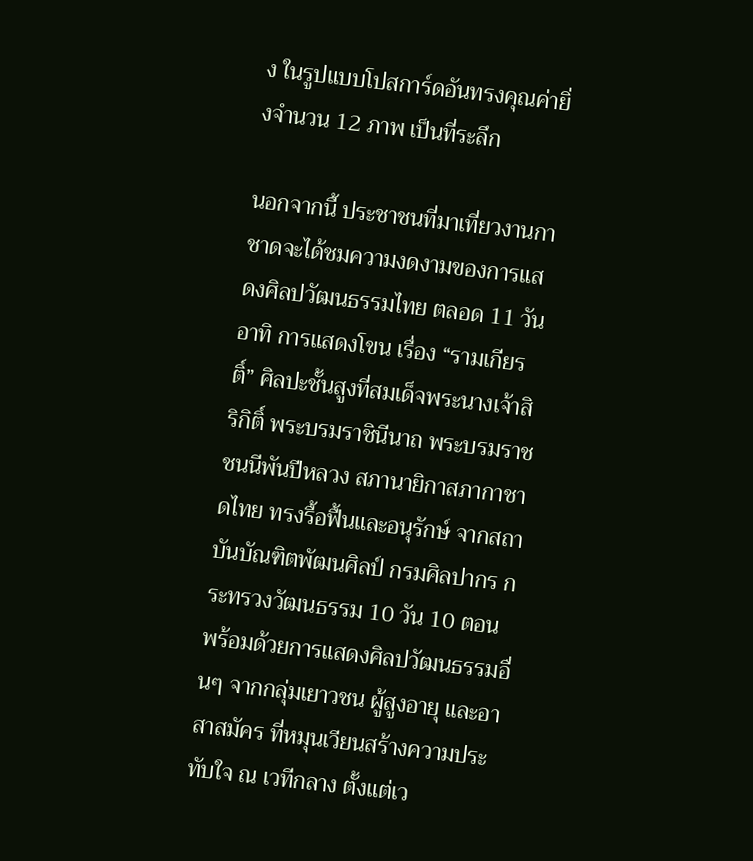ง ในรูปแบบโปสการ์ดอันทรงคุณค่ายิ่งจำนวน 12 ภาพ เป็นที่ระลึก

นอกจากนี้ ประชาชนที่มาเที่ยวงานกาชาดจะได้ชมความงดงามของการแสดงศิลปวัฒนธรรมไทย ตลอด 11 วัน อาทิ การแสดงโขน เรื่อง “รามเกียรติ์” ศิลปะชั้นสูงที่สมเด็จพระนางเจ้าสิริกิติ์ พระบรมราชินีนาถ พระบรมราชชนนีพันปีหลวง สภานายิกาสภากาชาดไทย ทรงรื้อฟื้นและอนุรักษ์ จากสถาบันบัณฑิตพัฒนศิลป์ กรมศิลปากร กระทรวงวัฒนธรรม 10 วัน 10 ตอน พร้อมด้วยการแสดงศิลปวัฒนธรรมอื่นๆ จากกลุ่มเยาวชน ผู้สูงอายุ และอาสาสมัคร ที่หมุนเวียนสร้างความประทับใจ ณ เวทีกลาง ตั้งแต่เว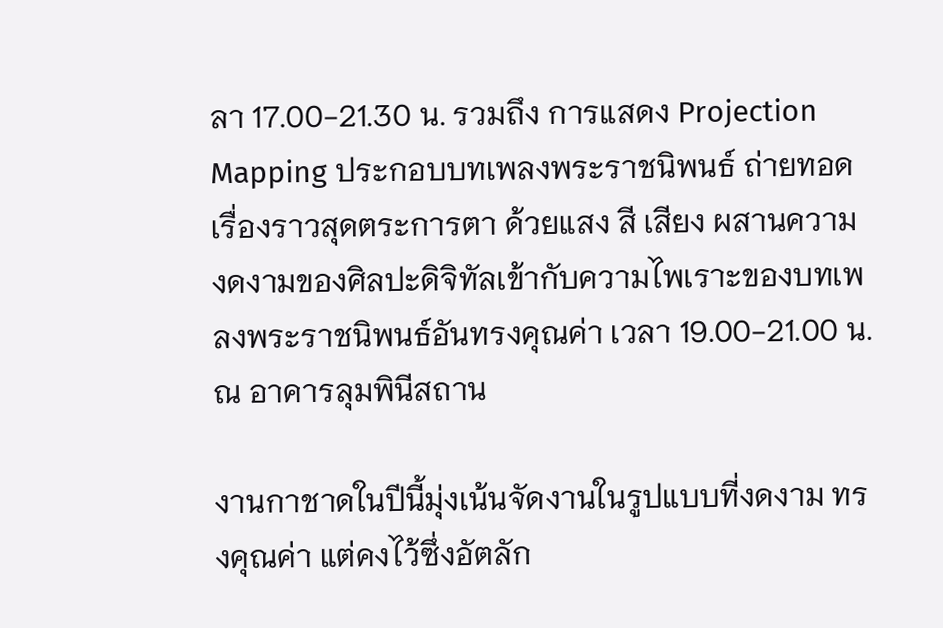ลา 17.00-21.30 น. รวมถึง การแสดง Projection Mapping ประกอบบทเพลงพระราชนิพนธ์ ถ่ายทอดเรื่องราวสุดตระการตา ด้วยแสง สี เสียง ผสานความงดงามของศิลปะดิจิทัลเข้ากับความไพเราะของบทเพลงพระราชนิพนธ์อันทรงคุณค่า เวลา 19.00-21.00 น. ณ อาคารลุมพินีสถาน

งานกาชาดในปีนี้มุ่งเน้นจัดงานในรูปแบบที่งดงาม ทรงคุณค่า แต่คงไว้ซึ่งอัตลัก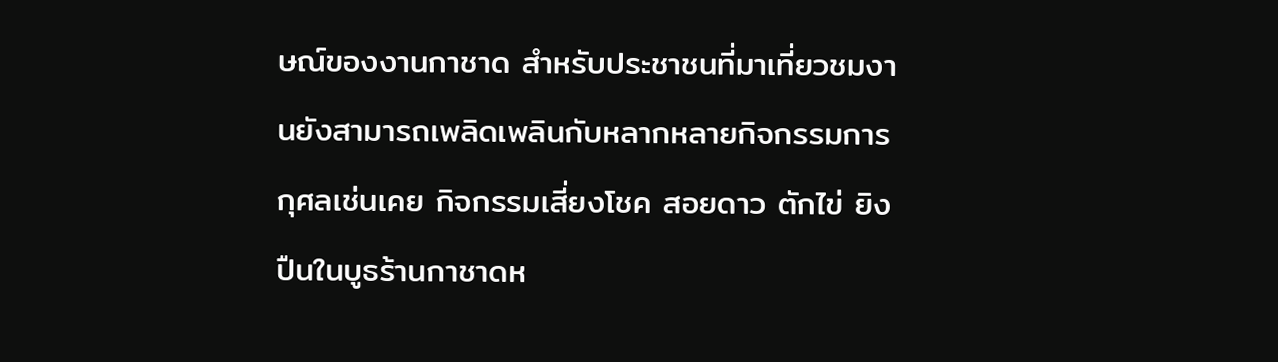ษณ์ของงานกาชาด สำหรับประชาชนที่มาเที่ยวชมงานยังสามารถเพลิดเพลินกับหลากหลายกิจกรรมการกุศลเช่นเคย กิจกรรมเสี่ยงโชค สอยดาว ตักไข่ ยิงปืนในบูธร้านกาชาดห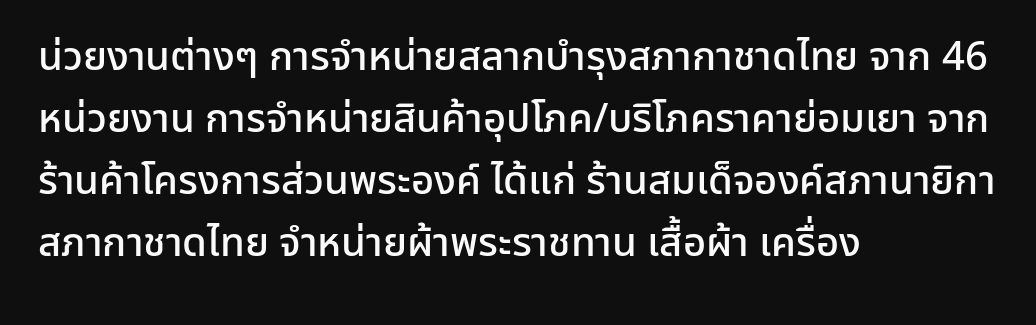น่วยงานต่างๆ การจำหน่ายสลากบำรุงสภากาชาดไทย จาก 46 หน่วยงาน การจำหน่ายสินค้าอุปโภค/บริโภคราคาย่อมเยา จากร้านค้าโครงการส่วนพระองค์ ได้แก่ ร้านสมเด็จองค์สภานายิกาสภากาชาดไทย จำหน่ายผ้าพระราชทาน เสื้อผ้า เครื่อง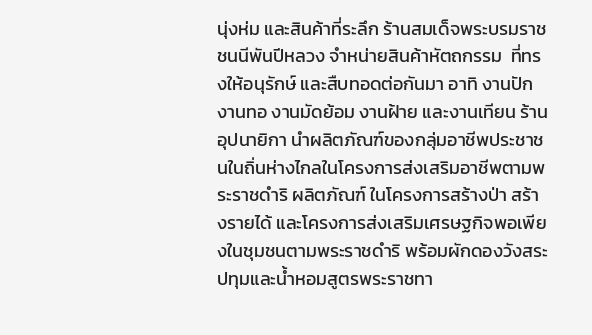นุ่งห่ม และสินค้าที่ระลึก ร้านสมเด็จพระบรมราชชนนีพันปีหลวง จำหน่ายสินค้าหัตถกรรม  ที่ทรงให้อนุรักษ์ และสืบทอดต่อกันมา อาทิ งานปัก งานทอ งานมัดย้อม งานฝ้าย และงานเทียน ร้านอุปนายิกา นำผลิตภัณฑ์ของกลุ่มอาชีพประชาชนในถิ่นห่างไกลในโครงการส่งเสริมอาชีพตามพระราชดำริ ผลิตภัณฑ์ ในโครงการสร้างป่า สร้างรายได้ และโครงการส่งเสริมเศรษฐกิจพอเพียงในชุมชนตามพระราชดำริ พร้อมผักดองวังสระปทุมและน้ำหอมสูตรพระราชทา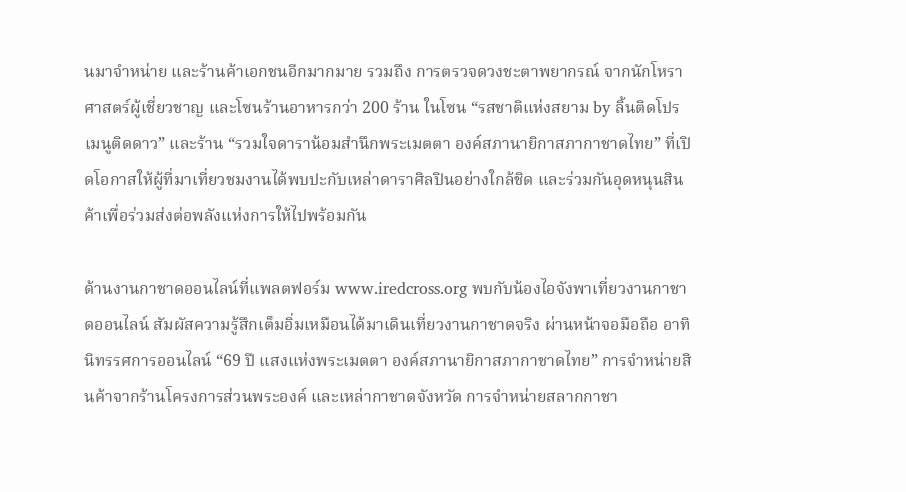นมาจำหน่าย และร้านค้าเอกชนอีกมากมาย รวมถึง การตรวจดวงชะตาพยากรณ์ จากนักโหราศาสตร์ผู้เชี่ยวชาญ และโซนร้านอาหารกว่า 200 ร้าน ในโซน “รสชาติแห่งสยาม by ลิ้นติดโปร เมนูติดดาว” และร้าน “รวมใจดาราน้อมสำนึกพระเมตตา องค์สภานายิกาสภากาชาดไทย” ที่เปิดโอกาสให้ผู้ที่มาเที่ยวชมงานได้พบปะกับเหล่าดาราศิลปินอย่างใกล้ชิด และร่วมกันอุดหนุนสินค้าเพื่อร่วมส่งต่อพลังแห่งการให้ไปพร้อมกัน

ด้านงานกาชาดออนไลน์ที่แพลตฟอร์ม www.iredcross.org พบกับน้องไอจังพาเที่ยวงานกาชาดออนไลน์ สัมผัสความรู้สึกเต็มอิ่มเหมือนได้มาเดินเที่ยวงานกาชาดจริง ผ่านหน้าจอมือถือ อาทิ นิทรรศการออนไลน์ “69 ปี แสงแห่งพระเมตตา องค์สภานายิกาสภากาชาดไทย” การจำหน่ายสินค้าจากร้านโครงการส่วนพระองค์ และเหล่ากาชาดจังหวัด การจำหน่ายสลากกาชา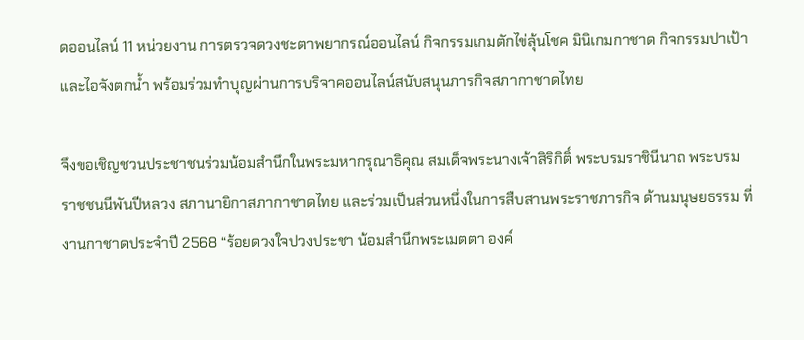ดออนไลน์ 11 หน่วยงาน การตรวจดวงชะตาพยากรณ์ออนไลน์ กิจกรรมเกมตักไข่ลุ้นโชค มินิเกมกาชาด กิจกรรมปาเป้า และไอจังตกน้ำ พร้อมร่วมทำบุญผ่านการบริจาคออนไลน์สนับสนุนภารกิจสภากาชาดไทย

จึงขอเชิญชวนประชาชนร่วมน้อมสำนึกในพระมหากรุณาธิคุณ สมเด็จพระนางเจ้าสิริกิติ์ พระบรมราชินีนาถ พระบรมราชชนนีพันปีหลวง สภานายิกาสภากาชาดไทย และร่วมเป็นส่วนหนึ่งในการสืบสานพระราชภารกิจ ด้านมนุษยธรรม ที่งานกาชาดประจำปี 2568 “ร้อยดวงใจปวงประชา น้อมสำนึกพระเมตตา องค์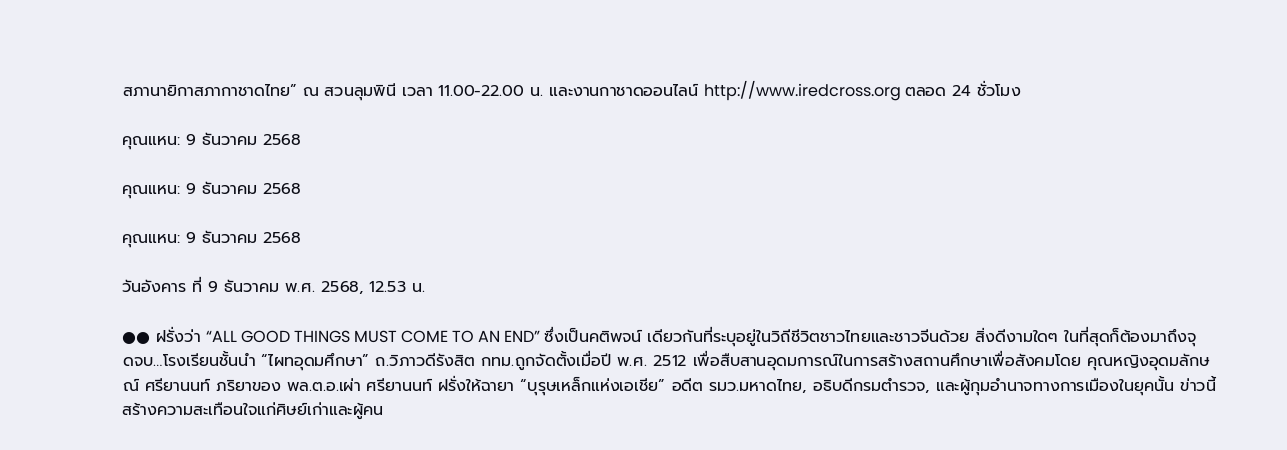สภานายิกาสภากาชาดไทย” ณ สวนลุมพินี เวลา 11.00-22.00 น. และงานกาชาดออนไลน์ http://www.iredcross.org ตลอด 24 ชั่วโมง

คุณแหน: 9 ธันวาคม 2568

คุณแหน: 9 ธันวาคม 2568

คุณแหน: 9 ธันวาคม 2568

วันอังคาร ที่ 9 ธันวาคม พ.ศ. 2568, 12.53 น.

●● ฝรั่งว่า “ALL GOOD THINGS MUST COME TO AN END” ซึ่งเป็นคติพจน์ เดียวกันที่ระบุอยู่ในวิถีชีวิตชาวไทยและชาวจีนด้วย สิ่งดีงามใดๆ ในที่สุดก็ต้องมาถึงจุดจบ…โรงเรียนชั้นนำ “ไผทอุดมศึกษา” ถ.วิภาวดีรังสิต กทม.ถูกจัดตั้งเมื่อปี พ.ศ. 2512 เพื่อสืบสานอุดมการณ์ในการสร้างสถานศึกษาเพื่อสังคมโดย คุณหญิงอุดมลักษณ์ ศรียานนท์ ภริยาของ พล.ต.อ.เผ่า ศรียานนท์ ฝรั่งให้ฉายา “บุรุษเหล็กแห่งเอเชีย” อดีต รมว.มหาดไทย, อธิบดีกรมตำรวจ, และผู้กุมอำนาจทางการเมืองในยุคนั้น ข่าวนี้สร้างความสะเทือนใจแก่ศิษย์เก่าและผู้คน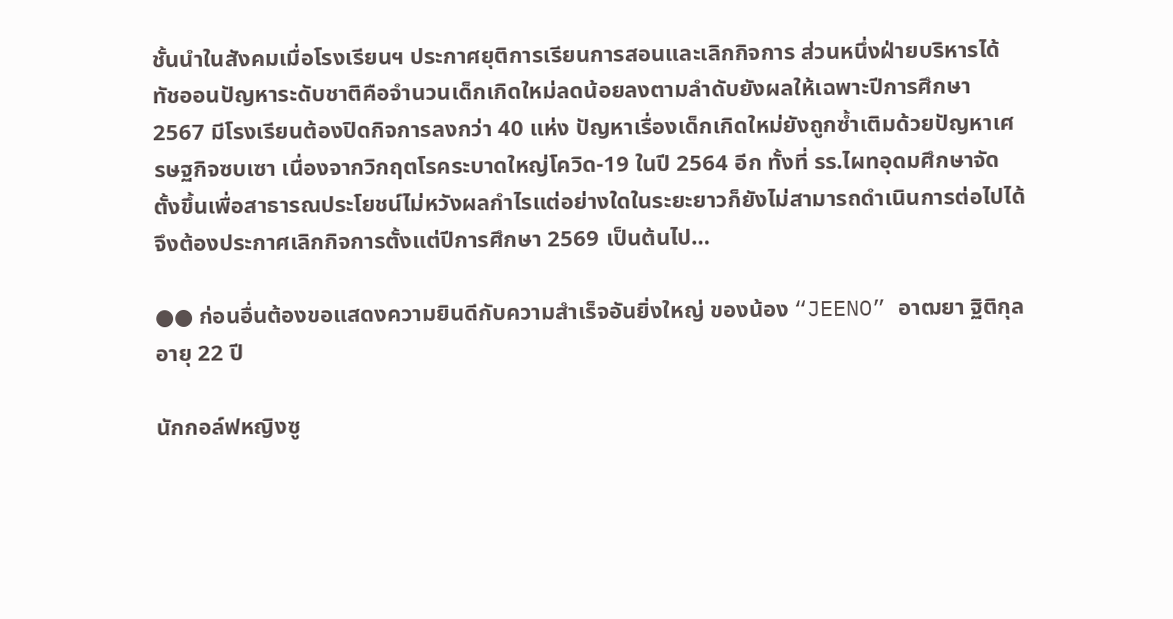ชั้นนำในสังคมเมื่อโรงเรียนฯ ประกาศยุติการเรียนการสอนและเลิกกิจการ ส่วนหนึ่งฝ่ายบริหารได้ทัชออนปัญหาระดับชาติคือจำนวนเด็กเกิดใหม่ลดน้อยลงตามลำดับยังผลให้เฉพาะปีการศึกษา 2567 มีโรงเรียนต้องปิดกิจการลงกว่า 40 แห่ง ปัญหาเรื่องเด็กเกิดใหม่ยังถูกซ้ำเติมด้วยปัญหาเศรษฐกิจซบเซา เนื่องจากวิกฤตโรคระบาดใหญ่โควิด-19 ในปี 2564 อีก ทั้งที่ รร.ไผทอุดมศึกษาจัดตั้งขึ้นเพื่อสาธารณประโยชน์ไม่หวังผลกำไรแต่อย่างใดในระยะยาวก็ยังไม่สามารถดำเนินการต่อไปได้ จึงต้องประกาศเลิกกิจการตั้งแต่ปีการศึกษา 2569 เป็นต้นไป…

●● ก่อนอื่นต้องขอแสดงความยินดีกับความสำเร็จอันยิ่งใหญ่ ของน้อง “JEENO” อาฒยา ฐิติกุล อายุ 22 ปี

นักกอล์ฟหญิงซู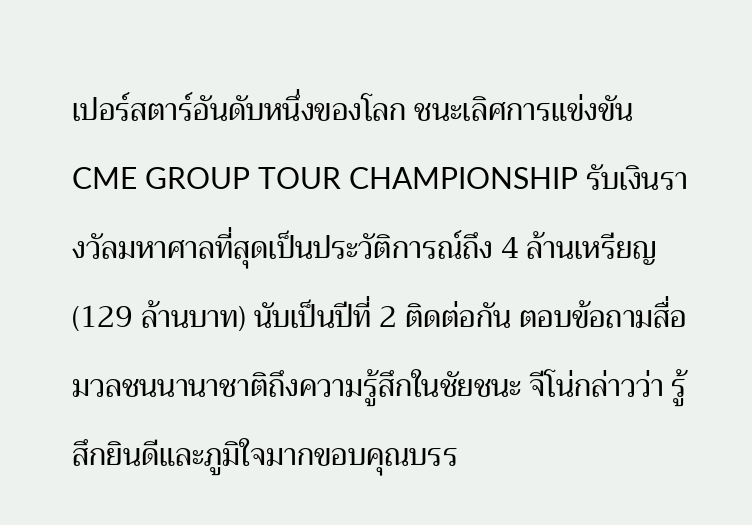เปอร์สตาร์อันดับหนึ่งของโลก ชนะเลิศการแข่งขัน CME GROUP TOUR CHAMPIONSHIP รับเงินรางวัลมหาศาลที่สุดเป็นประวัติการณ์ถึง 4 ล้านเหรียญ (129 ล้านบาท) นับเป็นปีที่ 2 ติดต่อกัน ตอบข้อถามสื่อมวลชนนานาชาติถึงความรู้สึกในชัยชนะ จีโน่กล่าวว่า รู้สึกยินดีและภูมิใจมากขอบคุณบรร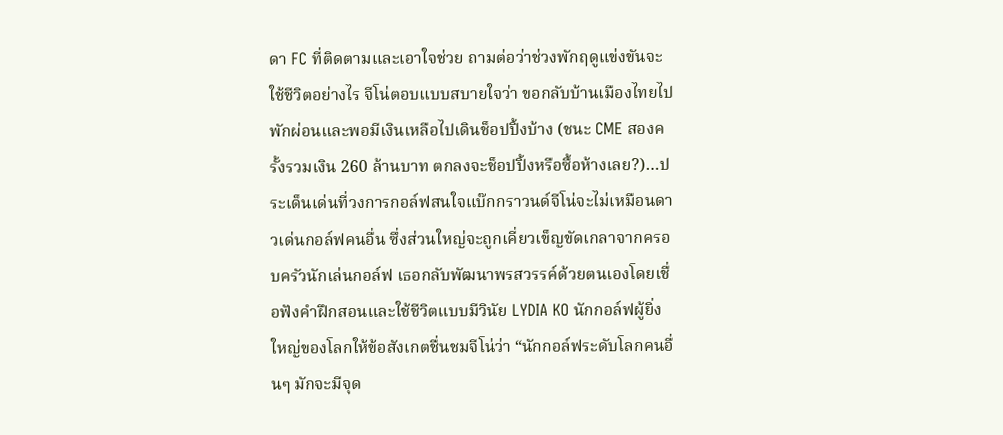ดา FC ที่ติดตามและเอาใจช่วย ถามต่อว่าช่วงพักฤดูแข่งขันจะใช้ชีวิตอย่างไร จีโน่ตอบแบบสบายใจว่า ขอกลับบ้านเมืองไทยไปพักผ่อนและพอมีเงินเหลือไปเดินช็อปปิ้งบ้าง (ชนะ CME สองครั้งรวมเงิน 260 ล้านบาท ตกลงจะช็อปปิ้งหรือซื้อห้างเลย?)…ประเด็นเด่นที่วงการกอล์ฟสนใจแบ๊กกราวนด์จีโน่จะไม่เหมือนดาวเด่นกอล์ฟคนอื่น ซึ่งส่วนใหญ่จะถูกเคี่ยวเข็ญขัดเกลาจากครอบครัวนักเล่นกอล์ฟ เธอกลับพัฒนาพรสวรรค์ด้วยตนเองโดยเชื่อฟังคำฝึกสอนและใช้ชีวิตแบบมีวินัย LYDIA KO นักกอล์ฟผู้ยิ่งใหญ่ของโลกให้ข้อสังเกตชื่นชมจีโน่ว่า “นักกอล์ฟระดับโลกคนอื่นๆ มักจะมีจุด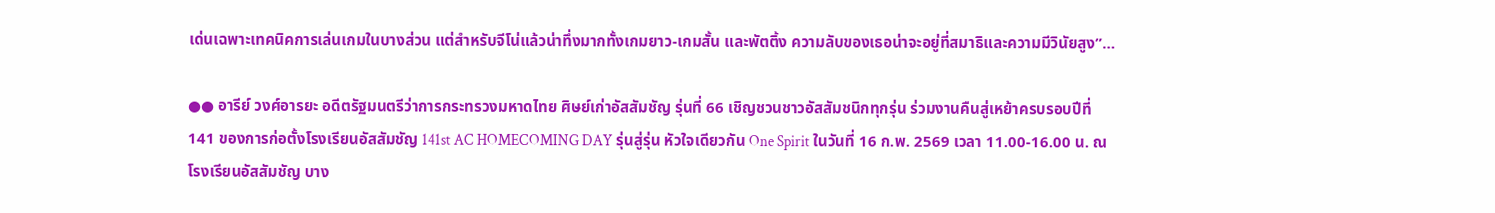เด่นเฉพาะเทคนิคการเล่นเกมในบางส่วน แต่สำหรับจีโน่แล้วน่าทึ่งมากทั้งเกมยาว-เกมสั้น และพัตติ้ง ความลับของเธอน่าจะอยู่ที่สมาธิและความมีวินัยสูง”…

●● อารีย์ วงศ์อารยะ อดีตรัฐมนตรีว่าการกระทรวงมหาดไทย ศิษย์เก่าอัสสัมชัญ รุ่นที่ 66 เชิญชวนชาวอัสสัมชนิกทุกรุ่น ร่วมงานคืนสู่เหย้าครบรอบปีที่ 141 ของการก่อตั้งโรงเรียนอัสสัมชัญ 141st AC HOMECOMING DAY รุ่นสู่รุ่น หัวใจเดียวกัน One Spirit ในวันที่ 16 ก.พ. 2569 เวลา 11.00-16.00 น. ณ โรงเรียนอัสสัมชัญ บาง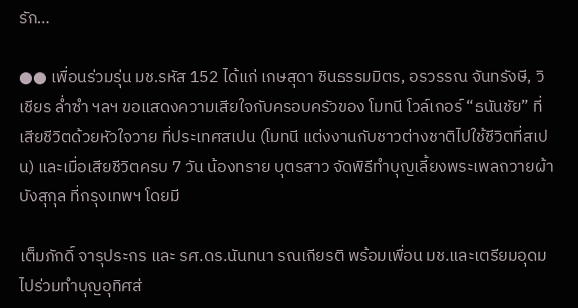รัก…

●● เพื่อนร่วมรุ่น มช.รหัส 152 ได้แก่ เกษสุดา ชินธรรมมิตร, อรวรรณ จันทรังษี, วิเชียร ล่ำซำ ฯลฯ ขอแสดงความเสียใจกับครอบครัวของ โมทนี โวล์เกอร์ “ธนันชัย” ที่เสียชีวิตด้วยหัวใจวาย ที่ประเทศสเปน (โมทนี แต่งงานกับชาวต่างชาติไปใช้ชีวิตที่สเปน) และเมื่อเสียชีวิตครบ 7 วัน น้องทราย บุตรสาว จัดพิธีทำบุญเลี้ยงพระเพลถวายผ้าบังสุกุล ที่กรุงเทพฯ โดยมี

เต็มภักดิ์ จารุประกร และ รศ.ดร.นันทนา รณเกียรติ พร้อมเพื่อน มช.และเตรียมอุดม ไปร่วมทำบุญอุทิศส่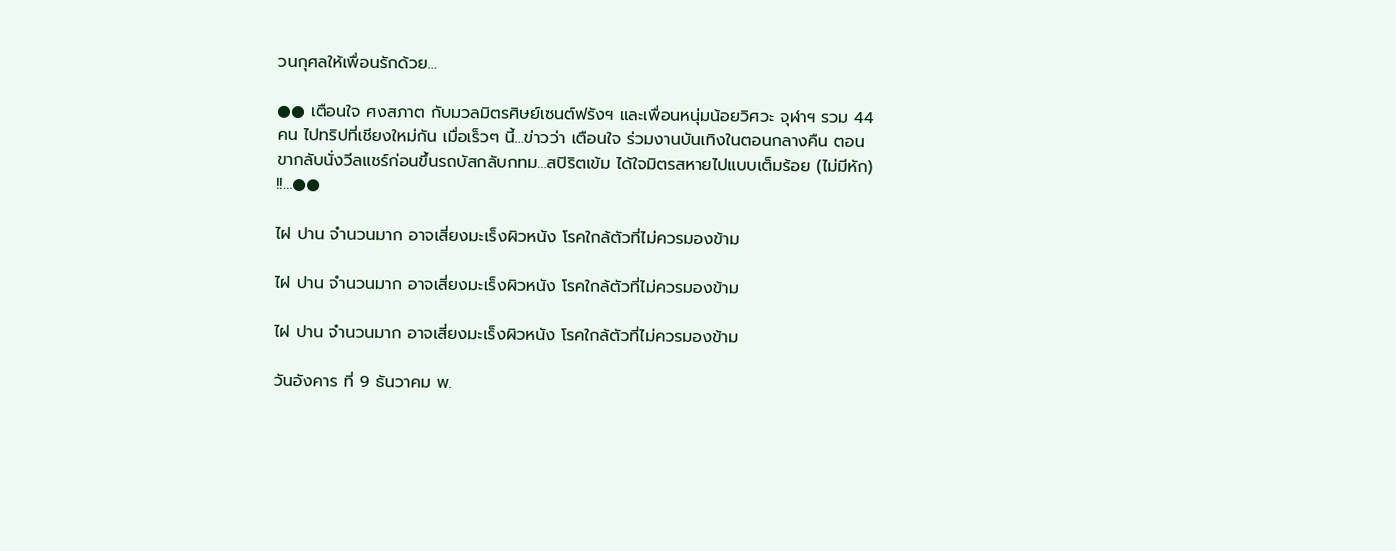วนกุศลให้เพื่อนรักด้วย…

●● เตือนใจ ศงสภาต กับมวลมิตรศิษย์เซนต์ฟรังฯ และเพื่อนหนุ่มน้อยวิศวะ จุฬาฯ รวม 44 คน ไปทริปที่เชียงใหม่กัน เมื่อเร็วๆ นี้…ข่าวว่า เตือนใจ ร่วมงานบันเทิงในตอนกลางคืน ตอนขากลับนั่งวีลแชร์ก่อนขึ้นรถบัสกลับกทม…สปิริตเข้ม ได้ใจมิตรสหายไปแบบเต็มร้อย (ไม่มีหัก) !!…●●

ไฝ ปาน จำนวนมาก อาจเสี่ยงมะเร็งผิวหนัง โรคใกล้ตัวที่ไม่ควรมองข้าม

ไฝ ปาน จำนวนมาก อาจเสี่ยงมะเร็งผิวหนัง โรคใกล้ตัวที่ไม่ควรมองข้าม

ไฝ ปาน จำนวนมาก อาจเสี่ยงมะเร็งผิวหนัง โรคใกล้ตัวที่ไม่ควรมองข้าม

วันอังคาร ที่ 9 ธันวาคม พ.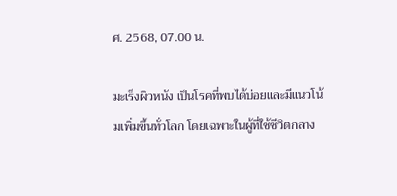ศ. 2568, 07.00 น.

มะเร็งผิวหนัง เป็นโรคที่พบได้บ่อยและมีแนวโน้มเพิ่มขึ้นทั่วโลก โดยเฉพาะในผู้ที่ใช้ชีวิตกลาง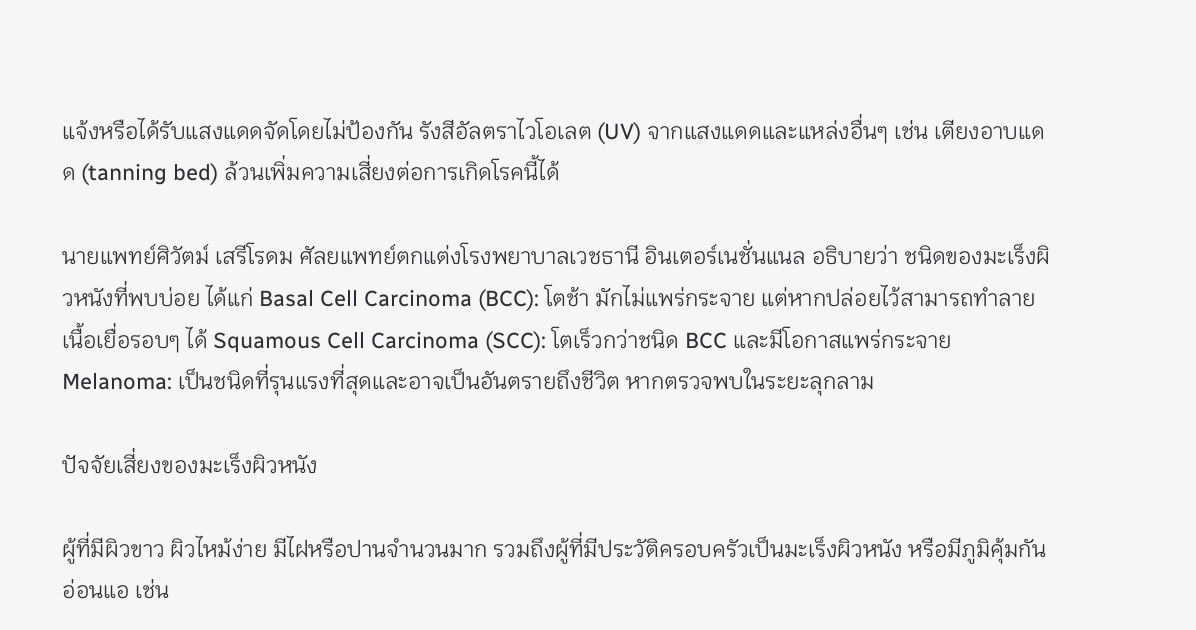แจ้งหรือได้รับแสงแดดจัดโดยไม่ป้องกัน รังสีอัลตราไวโอเลต (UV) จากแสงแดดและแหล่งอื่นๆ เช่น เตียงอาบแดด (tanning bed) ล้วนเพิ่มความเสี่ยงต่อการเกิดโรคนี้ได้

นายแพทย์ศิวัตม์ เสรีโรดม ศัลยแพทย์ตกแต่งโรงพยาบาลเวชธานี อินเตอร์เนชั่นแนล อธิบายว่า ชนิดของมะเร็งผิวหนังที่พบบ่อย ได้แก่ Basal Cell Carcinoma (BCC): โตช้า มักไม่แพร่กระจาย แต่หากปล่อยไว้สามารถทำลายเนื้อเยื่อรอบๆ ได้ Squamous Cell Carcinoma (SCC): โตเร็วกว่าชนิด BCC และมีโอกาสแพร่กระจาย Melanoma: เป็นชนิดที่รุนแรงที่สุดและอาจเป็นอันตรายถึงชีวิต หากตรวจพบในระยะลุกลาม

ปัจจัยเสี่ยงของมะเร็งผิวหนัง

ผู้ที่มีผิวขาว ผิวไหม้ง่าย มีไฝหรือปานจำนวนมาก รวมถึงผู้ที่มีประวัติครอบครัวเป็นมะเร็งผิวหนัง หรือมีภูมิคุ้มกันอ่อนแอ เช่น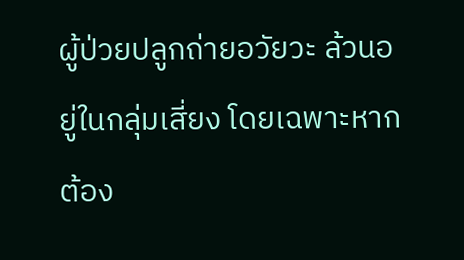ผู้ป่วยปลูกถ่ายอวัยวะ ล้วนอยู่ในกลุ่มเสี่ยง โดยเฉพาะหากต้อง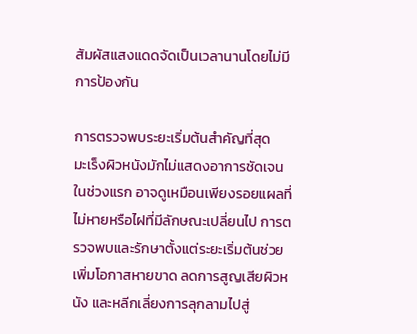สัมผัสแสงแดดจัดเป็นเวลานานโดยไม่มีการป้องกัน

การตรวจพบระยะเริ่มต้นสำคัญที่สุด
มะเร็งผิวหนังมักไม่แสดงอาการชัดเจนในช่วงแรก อาจดูเหมือนเพียงรอยแผลที่ไม่หายหรือไฝที่มีลักษณะเปลี่ยนไป การตรวจพบและรักษาตั้งแต่ระยะเริ่มต้นช่วยเพิ่มโอกาสหายขาด ลดการสูญเสียผิวหนัง และหลีกเลี่ยงการลุกลามไปสู่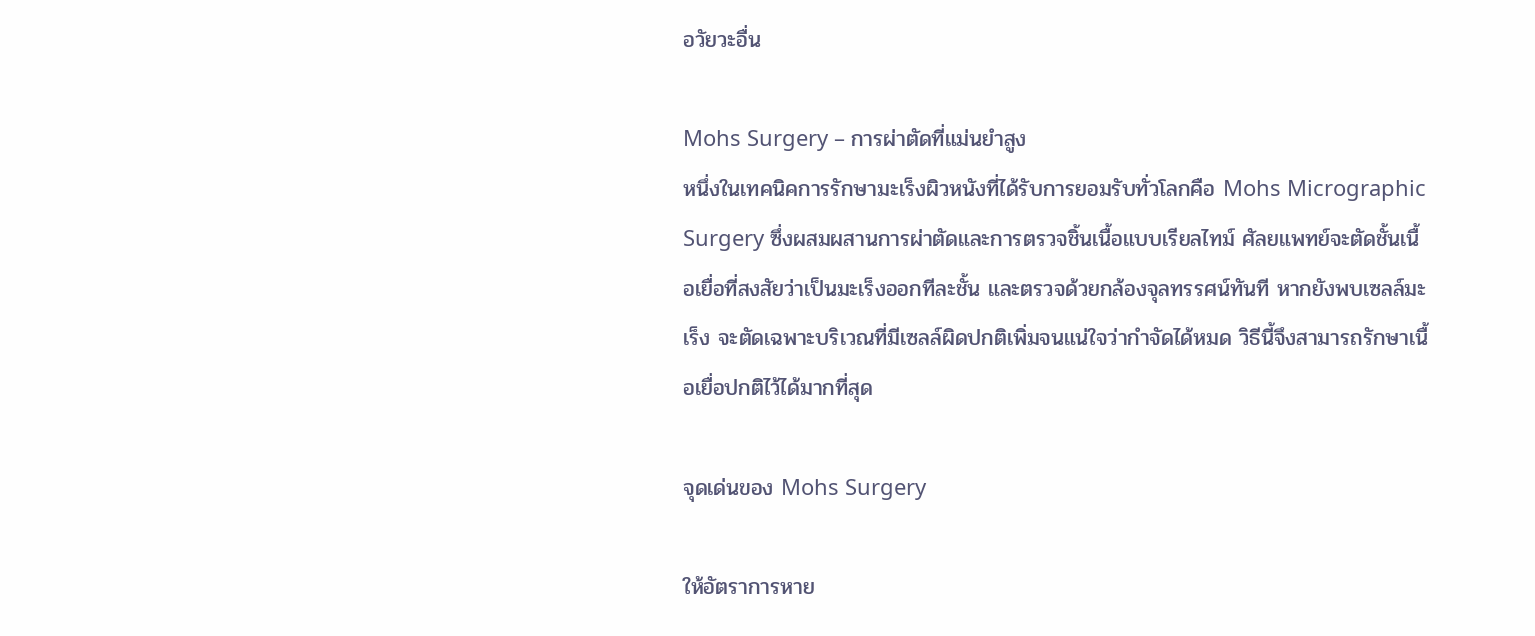อวัยวะอื่น

Mohs Surgery – การผ่าตัดที่แม่นยำสูง
หนึ่งในเทคนิคการรักษามะเร็งผิวหนังที่ได้รับการยอมรับทั่วโลกคือ Mohs Micrographic Surgery ซึ่งผสมผสานการผ่าตัดและการตรวจชิ้นเนื้อแบบเรียลไทม์ ศัลยแพทย์จะตัดชั้นเนื้อเยื่อที่สงสัยว่าเป็นมะเร็งออกทีละชั้น และตรวจด้วยกล้องจุลทรรศน์ทันที หากยังพบเซลล์มะเร็ง จะตัดเฉพาะบริเวณที่มีเซลล์ผิดปกติเพิ่มจนแน่ใจว่ากำจัดได้หมด วิธีนี้จึงสามารถรักษาเนื้อเยื่อปกติไว้ได้มากที่สุด

จุดเด่นของ Mohs Surgery

ให้อัตราการหาย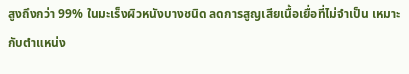สูงถึงกว่า 99% ในมะเร็งผิวหนังบางชนิด ลดการสูญเสียเนื้อเยื่อที่ไม่จำเป็น เหมาะกับตำแหน่ง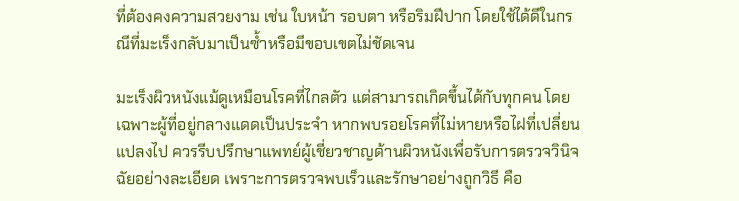ที่ต้องคงความสวยงาม เช่น ใบหน้า รอบตา หรือริมฝีปาก โดยใช้ได้ดีในกรณีที่มะเร็งกลับมาเป็นซ้ำหรือมีขอบเขตไม่ชัดเจน

มะเร็งผิวหนังแม้ดูเหมือนโรคที่ไกลตัว แต่สามารถเกิดขึ้นได้กับทุกคน โดยเฉพาะผู้ที่อยู่กลางแดดเป็นประจำ หากพบรอยโรคที่ไม่หายหรือไฝที่เปลี่ยนแปลงไป ควรรีบปรึกษาแพทย์ผู้เชี่ยวชาญด้านผิวหนังเพื่อรับการตรวจวินิจฉัยอย่างละเอียด เพราะการตรวจพบเร็วและรักษาอย่างถูกวิธี คือ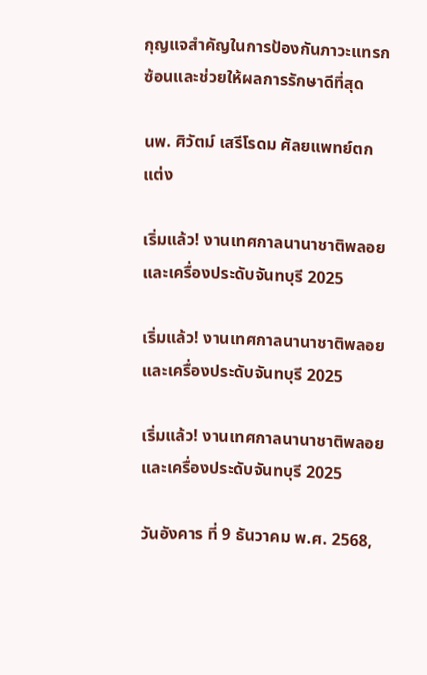กุญแจสำคัญในการป้องกันภาวะแทรกซ้อนและช่วยให้ผลการรักษาดีที่สุด

นพ. ศิวัตม์ เสรีโรดม ศัลยแพทย์ตกแต่ง

เริ่มแล้ว! งานเทศกาลนานาชาติพลอยและเครื่องประดับจันทบุรี 2025

เริ่มแล้ว! งานเทศกาลนานาชาติพลอยและเครื่องประดับจันทบุรี 2025

เริ่มแล้ว! งานเทศกาลนานาชาติพลอยและเครื่องประดับจันทบุรี 2025

วันอังคาร ที่ 9 ธันวาคม พ.ศ. 2568,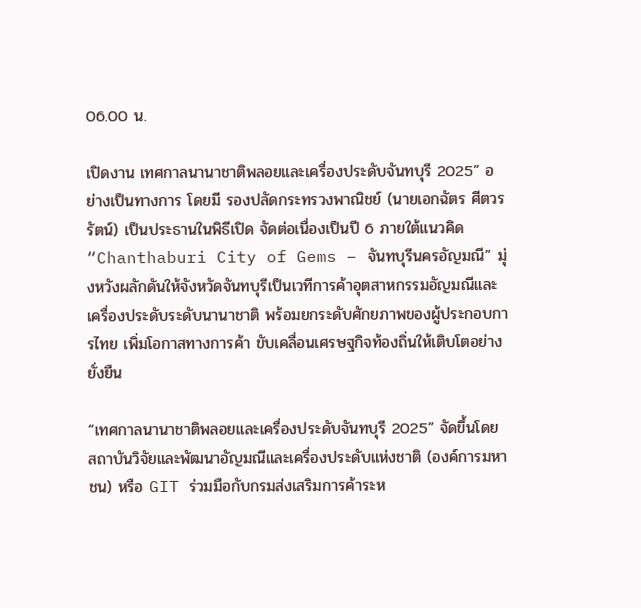06.00 น.

เปิดงาน เทศกาลนานาชาติพลอยและเครื่องประดับจันทบุรี 2025” อย่างเป็นทางการ โดยมี รองปลัดกระทรวงพาณิชย์ (นายเอกฉัตร ศีตวรรัตน์) เป็นประธานในพิธีเปิด จัดต่อเนื่องเป็นปี 6 ภายใต้แนวคิด “Chanthaburi City of Gems – จันทบุรีนครอัญมณี” มุ่งหวังผลักดันให้จังหวัดจันทบุรีเป็นเวทีการค้าอุตสาหกรรมอัญมณีและเครื่องประดับระดับนานาชาติ พร้อมยกระดับศักยภาพของผู้ประกอบการไทย เพิ่มโอกาสทางการค้า ขับเคลื่อนเศรษฐกิจท้องถิ่นให้เติบโตอย่างยั่งยืน

“เทศกาลนานาชาติพลอยและเครื่องประดับจันทบุรี 2025” จัดขึ้นโดย สถาบันวิจัยและพัฒนาอัญมณีและเครื่องประดับแห่งชาติ (องค์การมหา ชน) หรือ GIT ร่วมมือกับกรมส่งเสริมการค้าระห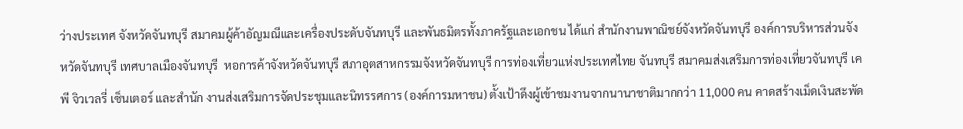ว่างประเทศ จังหวัดจันทบุรี สมาคมผู้ค้าอัญมณีและเครื่องประดับจันทบุรี และพันธมิตรทั้งภาครัฐและเอกชน ได้แก่ สำนักงานพาณิชย์จังหวัดจันทบุรี องค์การบริหารส่วนจังหวัดจันทบุรี เทศบาลเมืองจันทบุรี  หอการค้าจังหวัดจันทบุรี สภาอุตสาหกรรมจังหวัดจันทบุรี การท่องเที่ยวแห่งประเทศไทย จันทบุรี สมาคมส่งเสริมการท่องเที่ยวจันทบุรี เคพี จิวเวลรี่ เซ็นเตอร์ และสำนัก งานส่งเสริมการจัดประชุมและนิทรรศการ (องค์การมหาชน) ตั้งเป้าดึงผู้เข้าชมงานจากนานาชาติมากกว่า 11,000 คน คาดสร้างเม็ดเงินสะพัด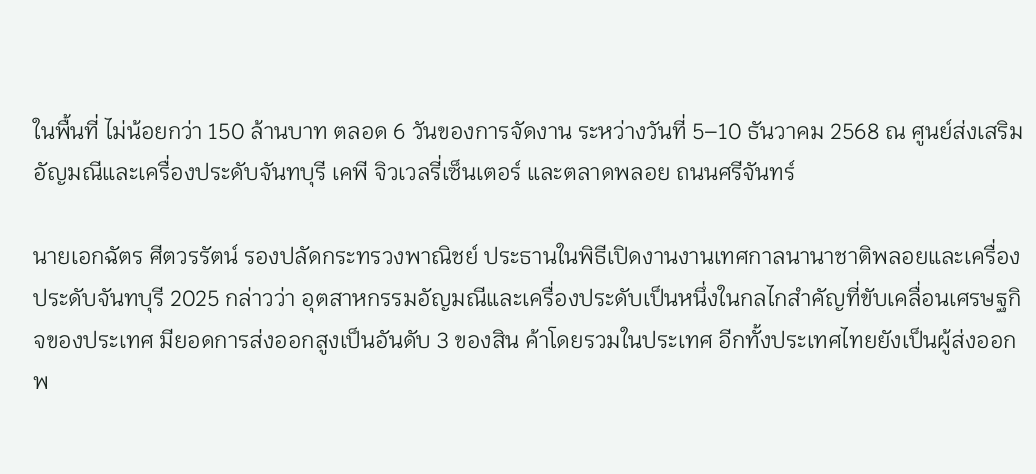ในพื้นที่ ไม่น้อยกว่า 150 ล้านบาท ตลอด 6 วันของการจัดงาน ระหว่างวันที่ 5–10 ธันวาคม 2568 ณ ศูนย์ส่งเสริมอัญมณีและเครื่องประดับจันทบุรี เคพี จิวเวลรี่เซ็นเตอร์ และตลาดพลอย ถนนศรีจันทร์

นายเอกฉัตร ศีตวรรัตน์ รองปลัดกระทรวงพาณิชย์ ประธานในพิธีเปิดงานงานเทศกาลนานาชาติพลอยและเครื่องประดับจันทบุรี 2025 กล่าวว่า อุตสาหกรรมอัญมณีและเครื่องประดับเป็นหนึ่งในกลไกสำคัญที่ขับเคลื่อนเศรษฐกิจของประเทศ มียอดการส่งออกสูงเป็นอันดับ 3 ของสิน ค้าโดยรวมในประเทศ อีกทั้งประเทศไทยยังเป็นผู้ส่งออกพ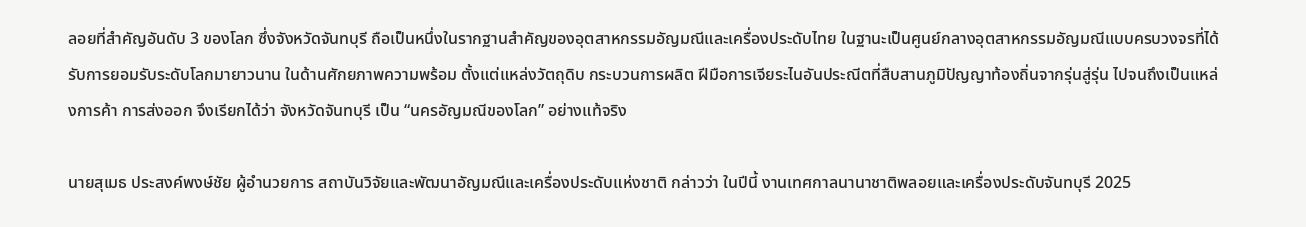ลอยที่สำคัญอันดับ 3 ของโลก ซึ่งจังหวัดจันทบุรี ถือเป็นหนึ่งในรากฐานสำคัญของอุตสาหกรรมอัญมณีและเครื่องประดับไทย ในฐานะเป็นศูนย์กลางอุตสาหกรรมอัญมณีแบบครบวงจรที่ได้รับการยอมรับระดับโลกมายาวนาน ในด้านศักยภาพความพร้อม ตั้งแต่แหล่งวัตถุดิบ กระบวนการผลิต ฝีมือการเจียระไนอันประณีตที่สืบสานภูมิปัญญาท้องถิ่นจากรุ่นสู่รุ่น ไปจนถึงเป็นแหล่งการค้า การส่งออก จึงเรียกได้ว่า จังหวัดจันทบุรี เป็น “นครอัญมณีของโลก” อย่างแท้จริง

นายสุเมธ ประสงค์พงษ์ชัย ผู้อำนวยการ สถาบันวิจัยและพัฒนาอัญมณีและเครื่องประดับแห่งชาติ กล่าวว่า ในปีนี้ งานเทศกาลนานาชาติพลอยและเครื่องประดับจันทบุรี 2025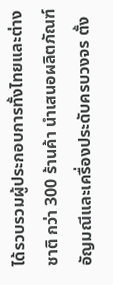ได้รวบรวมผู้ประกอบการทั้งไทยและต่างชาติ กว่า 300 ร้านค้า นำเสนอผลิตภัณฑ์อัญมณีและเครื่องประดับครบวงจร ตั้ง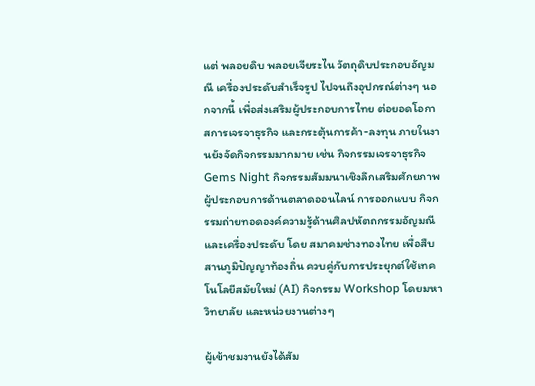แต่ พลอยดิบ พลอยเจียระไน วัตถุดิบประกอบอัญมณี เครื่องประดับสำเร็จรูป ไปจนถึงอุปกรณ์ต่างๆ นอกจากนี้ เพื่อส่งเสริมผู้ประกอบการไทย ต่อยอดโอกาสการเจรจาธุรกิจ และกระตุ้นการค้า-ลงทุน ภายในงานยังจัดกิจกรรมมากมาย เช่น กิจกรรมเจรจาธุรกิจ Gems Night กิจกรรมสัมมนาเชิงลึกเสริมศักยภาพผู้ประกอบการด้านตลาดออนไลน์ การออกแบบ กิจกรรมถ่ายทอดองค์ความรู้ด้านศิลปหัตถกรรมอัญมณีและเครื่องประดับ โดย สมาคมช่างทองไทย เพื่อสืบสานภูมิปัญญาท้องถิ่น ควบคู่กับการประยุกต์ใช้เทคโนโลยีสมัยใหม่ (AI) กิจกรรม Workshop โดยมหาวิทยาลัย และหน่วยงานต่างๆ

ผู้เข้าชมงานยังได้สัม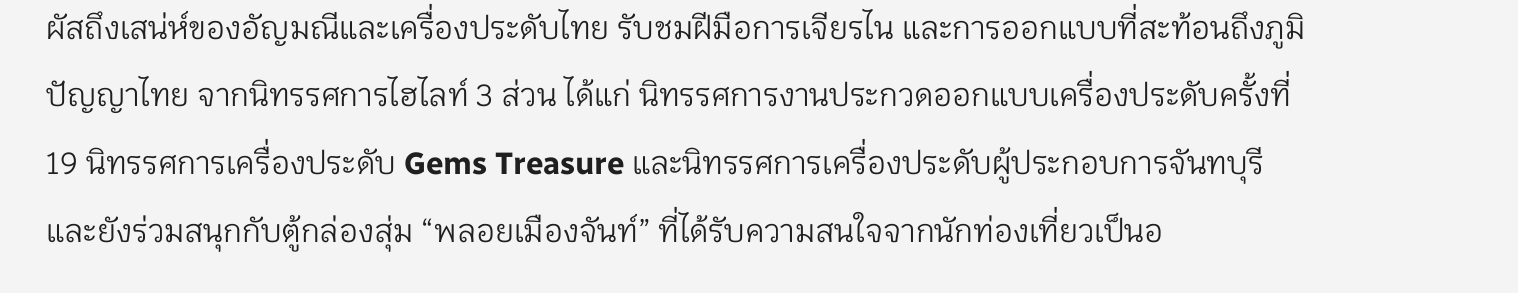ผัสถึงเสน่ห์ของอัญมณีและเครื่องประดับไทย รับชมฝีมือการเจียรไน และการออกแบบที่สะท้อนถึงภูมิปัญญาไทย จากนิทรรศการไฮไลท์ 3 ส่วน ได้แก่ นิทรรศการงานประกวดออกแบบเครื่องประดับครั้งที่ 19 นิทรรศการเครื่องประดับ Gems Treasure และนิทรรศการเครื่องประดับผู้ประกอบการจันทบุรี และยังร่วมสนุกกับตู้กล่องสุ่ม “พลอยเมืองจันท์” ที่ได้รับความสนใจจากนักท่องเที่ยวเป็นอ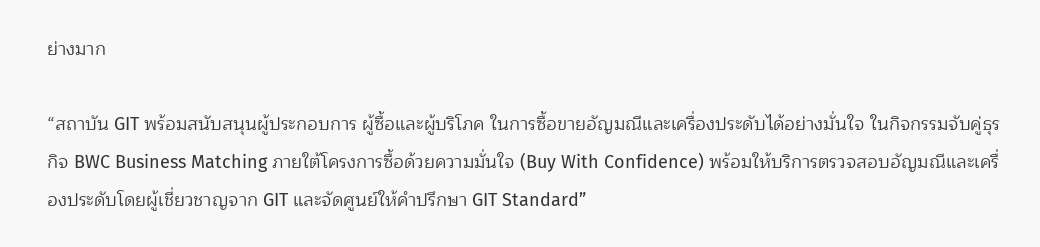ย่างมาก

“สถาบัน GIT พร้อมสนับสนุนผู้ประกอบการ ผู้ซื้อและผู้บริโภค ในการซื้อขายอัญมณีและเครื่องประดับได้อย่างมั่นใจ ในกิจกรรมจับคู่ธุรกิจ BWC Business Matching ภายใต้โครงการซื้อด้วยความมั่นใจ (Buy With Confidence) พร้อมให้บริการตรวจสอบอัญมณีและเครื่องประดับโดยผู้เชี่ยวชาญจาก GIT และจัดศูนย์ให้คำปรึกษา GIT Standard”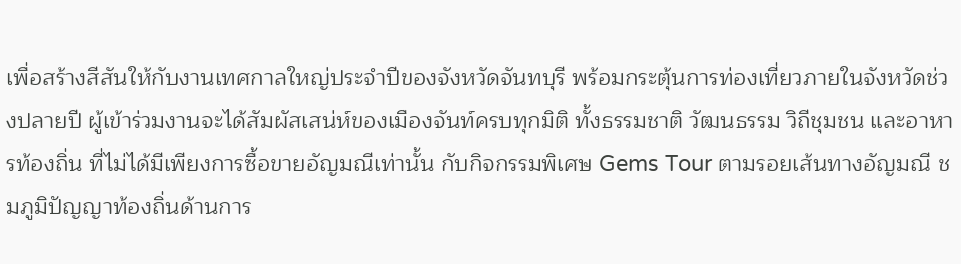เพื่อสร้างสีสันให้กับงานเทศกาลใหญ่ประจำปีของจังหวัดจันทบุรี พร้อมกระตุ้นการท่องเที่ยวภายในจังหวัดช่วงปลายปี ผู้เข้าร่วมงานจะได้สัมผัสเสน่ห์ของเมืองจันท์ครบทุกมิติ ทั้งธรรมชาติ วัฒนธรรม วิถีชุมชน และอาหารท้องถิ่น ที่ไม่ได้มีเพียงการซื้อขายอัญมณีเท่านั้น กับกิจกรรมพิเศษ Gems Tour ตามรอยเส้นทางอัญมณี ชมภูมิปัญญาท้องถิ่นด้านการ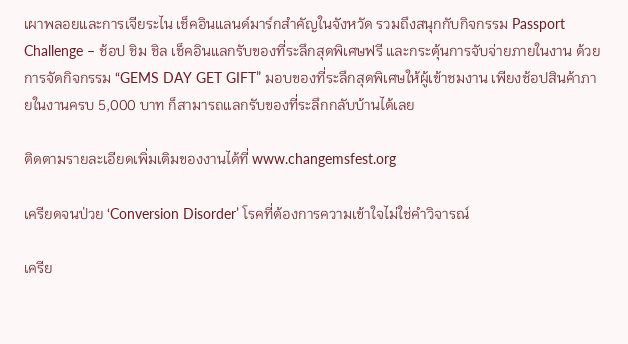เผาพลอยและการเจียระไน เช็คอินแลนด์มาร์กสำคัญในจังหวัด รวมถึงสนุกกับกิจกรรม Passport Challenge – ช้อป ชิม ชิล เช็คอินแลกรับของที่ระลึกสุดพิเศษฟรี และกระตุ้นการจับจ่ายภายในงาน ด้วยการจัดกิจกรรม “GEMS DAY GET GIFT” มอบของที่ระลึกสุดพิเศษให้ผู้เข้าชมงาน เพียงช้อปสินค้าภายในงานครบ 5,000 บาท ก็สามารถแลกรับของที่ระลึกกลับบ้านได้เลย

ติดตามรายละเอียดเพิ่มเติมของงานได้ที่ www.changemsfest.org

เครียดจนป่วย ‘Conversion Disorder’ โรคที่ต้องการความเข้าใจไม่ใช่คำวิจารณ์

เครีย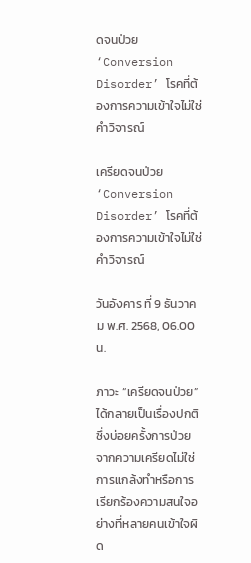ดจนป่วย ‘Conversion Disorder’ โรคที่ต้องการความเข้าใจไม่ใช่คำวิจารณ์

เครียดจนป่วย ‘Conversion Disorder’ โรคที่ต้องการความเข้าใจไม่ใช่คำวิจารณ์

วันอังคาร ที่ 9 ธันวาคม พ.ศ. 2568, 06.00 น.

ภาวะ “เครียดจนป่วย” ได้กลายเป็นเรื่องปกติ ซึ่งบ่อยครั้งการป่วยจากความเครียดไม่ใช่การแกล้งทำหรือการเรียกร้องความสนใจอย่างที่หลายคนเข้าใจผิด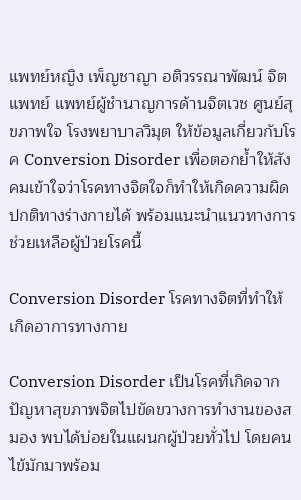แพทย์หญิง เพ็ญชาญา อติวรรณาพัฒน์ จิตแพทย์ แพทย์ผู้ชำนาญการด้านจิตเวช ศูนย์สุขภาพใจ โรงพยาบาลวิมุต ให้ข้อมูลเกี่ยวกับโรค Conversion Disorder เพื่อตอกย้ำให้สังคมเข้าใจว่าโรคทางจิตใจก็ทำให้เกิดความผิดปกติทางร่างกายได้ พร้อมแนะนำแนวทางการช่วยเหลือผู้ป่วยโรคนี้

Conversion Disorder โรคทางจิตที่ทำให้เกิดอาการทางกาย

Conversion Disorder เป็นโรคที่เกิดจากปัญหาสุขภาพจิตไปขัดขวางการทำงานของสมอง พบได้บ่อยในแผนกผู้ป่วยทั่วไป โดยคนไข้มักมาพร้อม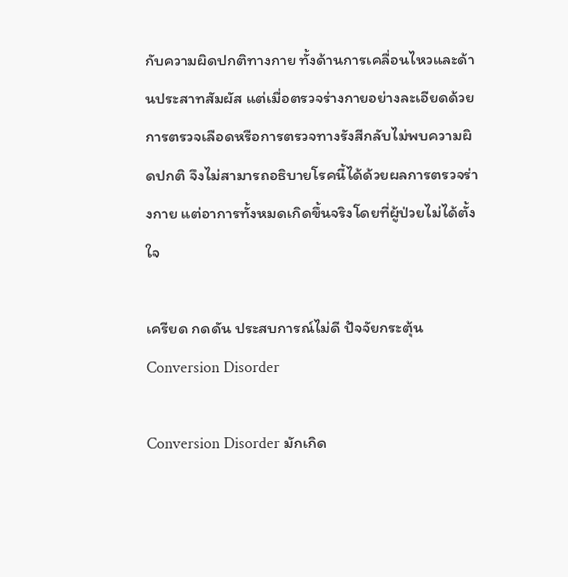กับความผิดปกติทางกาย ทั้งด้านการเคลื่อนไหวและด้านประสาทสัมผัส แต่เมื่อตรวจร่างกายอย่างละเอียดด้วยการตรวจเลือดหรือการตรวจทางรังสีกลับไม่พบความผิดปกติ จึงไม่สามารถอธิบายโรคนี้ได้ด้วยผลการตรวจร่างกาย แต่อาการทั้งหมดเกิดขึ้นจริงโดยที่ผู้ป่วยไม่ได้ตั้งใจ

เครียด กดดัน ประสบการณ์ไม่ดี ปัจจัยกระตุ้น Conversion Disorder

Conversion Disorder มักเกิด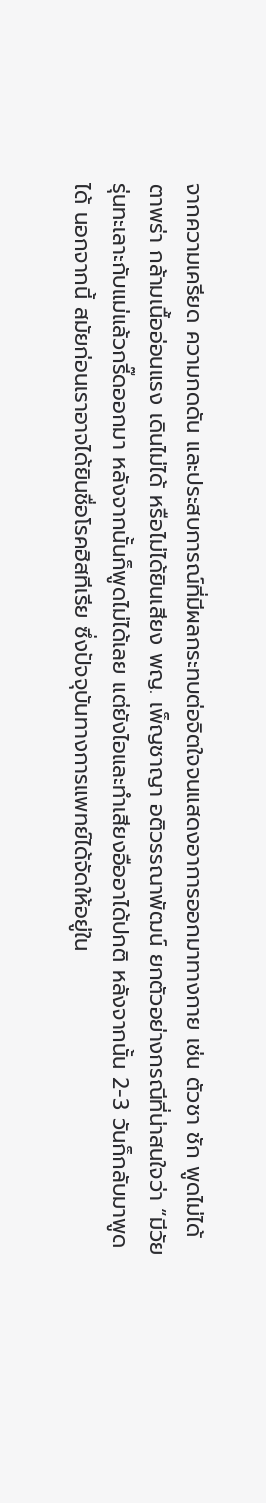จากความเครียด ความกดดัน และประสบการณ์ที่มีผลกระทบต่อจิตใจจนแสดงอาการออกมาทางกาย เช่น ตัวชา ชัก พูดไม่ได้ ตาพร่า กล้ามเนื้ออ่อนแรง เดินไม่ได้ หรือไม่ได้ยินเสียง พญ. เพ็ญชาญา อติวรรณาพัฒน์ ยกตัวอย่างกรณีที่น่าสนใจว่า “มีวัยรุ่นทะเลาะกับแม่แล้วกรี๊ดออกมา หลังจากนั้นก็พูดไม่ได้เลย แต่ยังไอและทำเสียงอืออาได้ปกติ หลังจากนั้น 2-3 วันก็กลับมาพูดได้ นอกจากนี้ สมัยก่อนเราอาจได้ยินชื่อโรคฮิสทีเรีย ซึ่งปัจจุบันทางการแพทย์ได้จัดให้อยู่ใน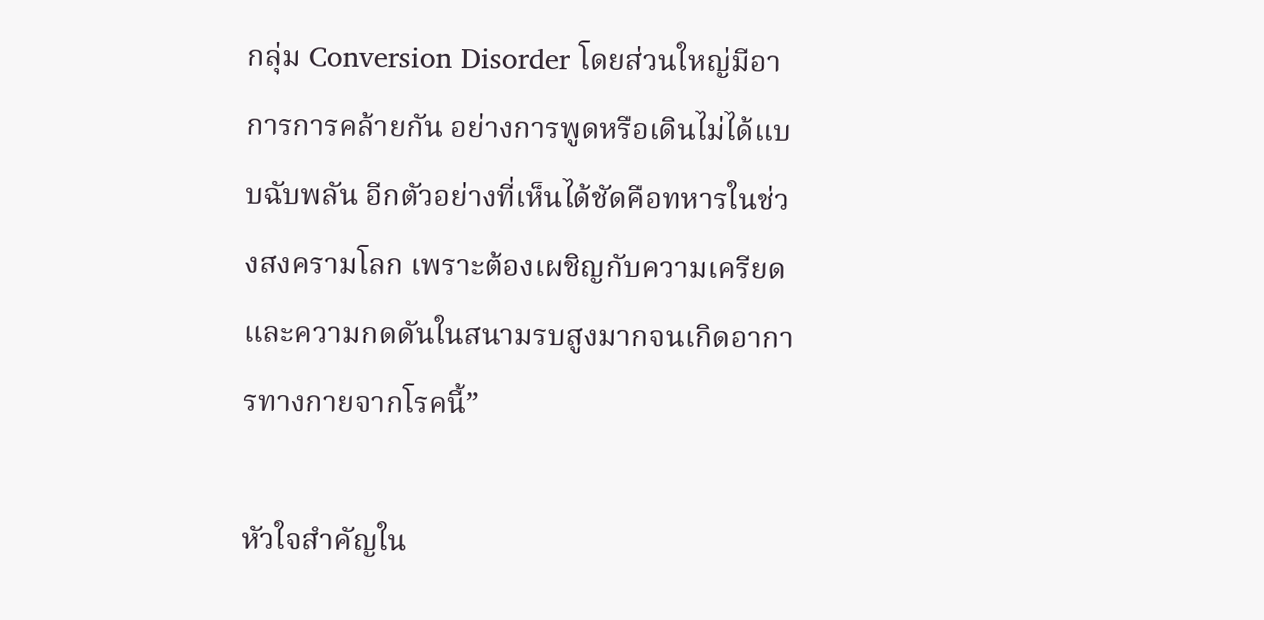กลุ่ม Conversion Disorder โดยส่วนใหญ่มีอาการการคล้ายกัน อย่างการพูดหรือเดินไม่ได้แบบฉับพลัน อีกตัวอย่างที่เห็นได้ชัดคือทหารในช่วงสงครามโลก เพราะต้องเผชิญกับความเครียดและความกดดันในสนามรบสูงมากจนเกิดอาการทางกายจากโรคนี้”

หัวใจสำคัญใน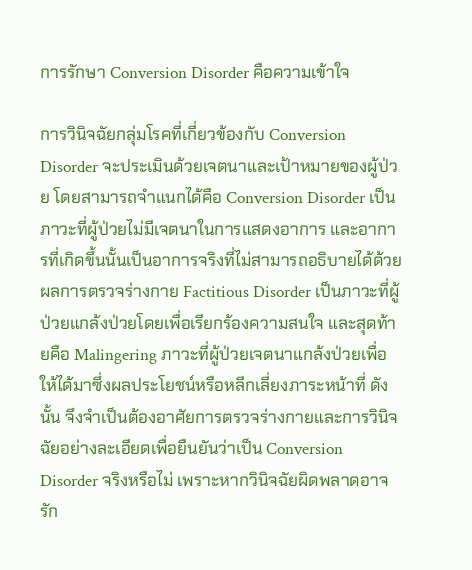การรักษา Conversion Disorder คือความเข้าใจ

การวินิจฉัยกลุ่มโรคที่เกี่ยวข้องกับ Conversion Disorder จะประเมินด้วยเจตนาและเป้าหมายของผู้ป่วย โดยสามารถจำแนกได้คือ Conversion Disorder เป็นภาวะที่ผู้ป่วยไม่มีเจตนาในการแสดงอาการ และอาการที่เกิดขึ้นนั้นเป็นอาการจริงที่ไม่สามารถอธิบายได้ด้วยผลการตรวจร่างกาย Factitious Disorder เป็นภาวะที่ผู้ป่วยแกล้งป่วยโดยเพื่อเรียกร้องความสนใจ และสุดท้ายคือ Malingering ภาวะที่ผู้ป่วยเจตนาแกล้งป่วยเพื่อให้ได้มาซึ่งผลประโยชน์หรือหลีกเลี่ยงภาระหน้าที่ ดังนั้น จึงจำเป็นต้องอาศัยการตรวจร่างกายและการวินิจฉัยอย่างละเอียดเพื่อยืนยันว่าเป็น Conversion Disorder จริงหรือไม่ เพราะหากวินิจฉัยผิดพลาดอาจรัก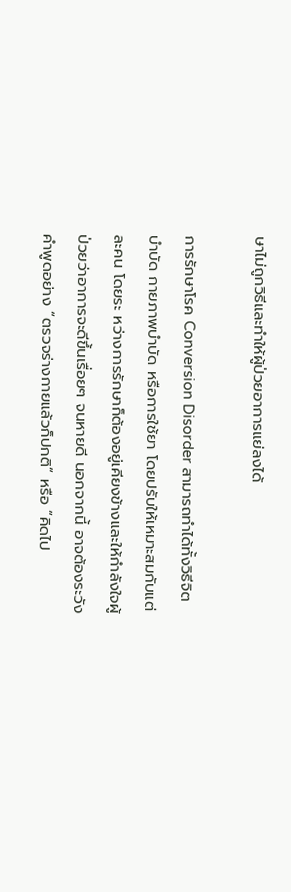ษาไม่ถูกวิธีและทำให้ผู้ป่วยอาการแย่ลงได้

การรักษาโรค Conversion Disorder สามารถทำได้ทั้งวิธีจิตบำบัด กายภาพบำบัด หรือการใช้ยา โดยปรับให้เหมาะสมกับแต่ละคน โดยระ หว่างการรักษาก็ต้องอยู่เคียงข้างและให้กำลังใจผู้ป่วยว่าอาการจะดีขึ้นเรื่อยๆ จนหายดี นอกจากนี้ อาจต้องระวังคำพูดอย่าง “ตรวจร่างกายแล้วก็ปกติ” หรือ “คิดไป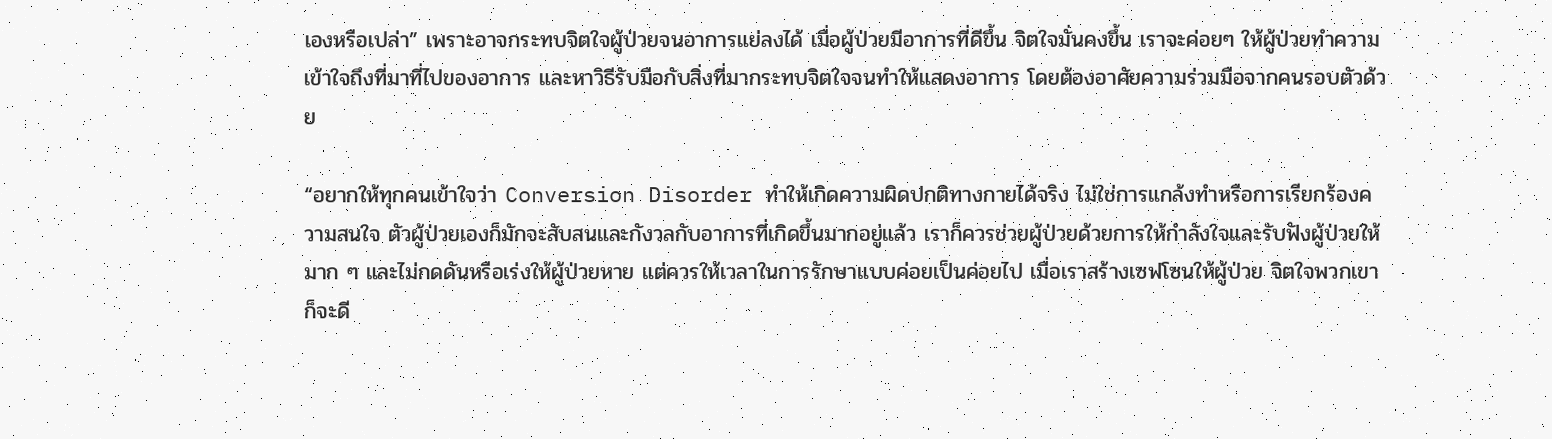เองหรือเปล่า” เพราะอาจกระทบจิตใจผู้ป่วยจนอาการแย่ลงได้ เมื่อผู้ป่วยมีอาการที่ดีขึ้น จิตใจมั่นคงขึ้น เราจะค่อยๆ ให้ผู้ป่วยทำความเข้าใจถึงที่มาที่ไปของอาการ และหาวิธีรับมือกับสิ่งที่มากระทบจิตใจจนทำให้แสดงอาการ โดยต้องอาศัยความร่วมมือจากคนรอบตัวด้วย

“อยากให้ทุกคนเข้าใจว่า Conversion Disorder ทำให้เกิดความผิดปกติทางกายได้จริง ไม่ใช่การแกล้งทำหรือการเรียกร้องความสนใจ ตัวผู้ป่วยเองก็มักจะสับสนและกังวลกับอาการที่เกิดขึ้นมากอยู่แล้ว เราก็ควรช่วยผู้ป่วยด้วยการให้กำลังใจและรับฟังผู้ป่วยให้มาก ๆ และไม่กดดันหรือเร่งให้ผู้ป่วยหาย แต่ควรให้เวลาในการรักษาแบบค่อยเป็นค่อยไป เมื่อเราสร้างเซฟโซนให้ผู้ป่วย จิตใจพวกเขาก็จะดี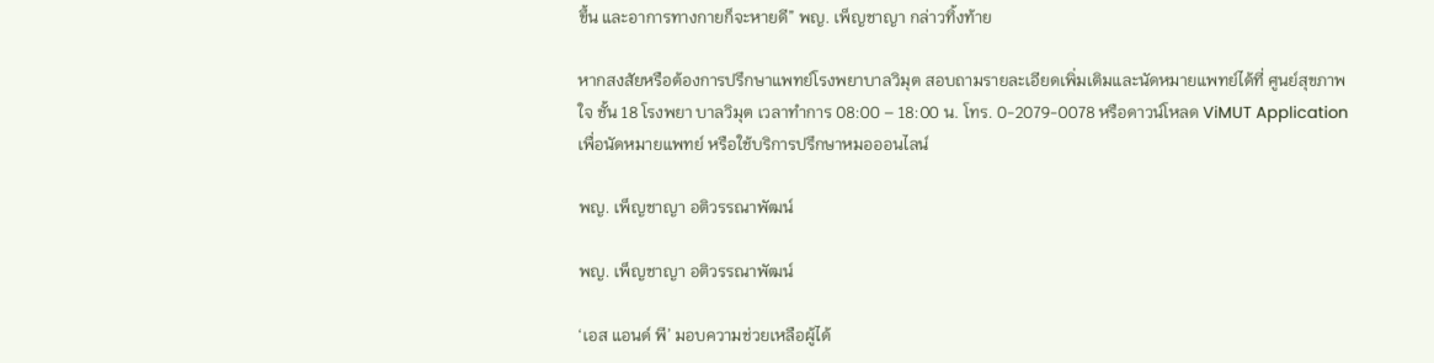ขึ้น และอาการทางกายก็จะหายดี” พญ. เพ็ญชาญา กล่าวทิ้งท้าย

หากสงสัยหรือต้องการปรึกษาแพทย์โรงพยาบาลวิมุต สอบถามรายละเอียดเพิ่มเติมและนัดหมายแพทย์ได้ที่ ศูนย์สุขภาพใจ ชั้น 18 โรงพยา บาลวิมุต เวลาทำการ 08:00 – 18:00 น. โทร. 0-2079-0078 หรือดาวน์โหลด ViMUT Application เพื่อนัดหมายแพทย์ หรือใช้บริการปรึกษาหมอออนไลน์

พญ. เพ็ญชาญา อติวรรณาพัฒน์

พญ. เพ็ญชาญา อติวรรณาพัฒน์

‘เอส แอนด์ พี’ มอบความช่วยเหลือผู้ได้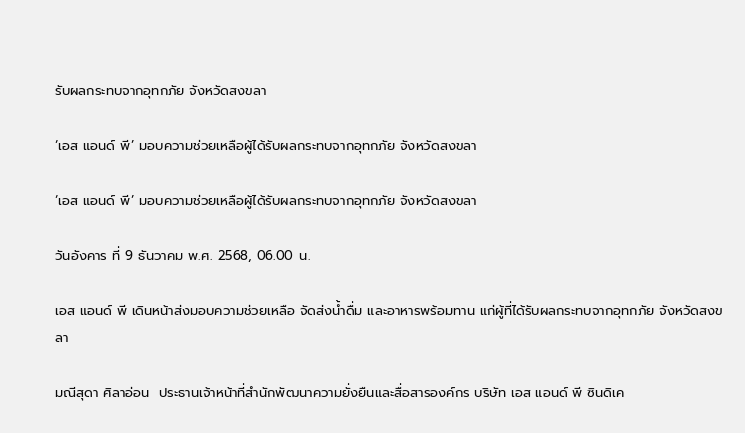รับผลกระทบจากอุทกภัย จังหวัดสงขลา

‘เอส แอนด์ พี’ มอบความช่วยเหลือผู้ได้รับผลกระทบจากอุทกภัย จังหวัดสงขลา

‘เอส แอนด์ พี’ มอบความช่วยเหลือผู้ได้รับผลกระทบจากอุทกภัย จังหวัดสงขลา

วันอังคาร ที่ 9 ธันวาคม พ.ศ. 2568, 06.00 น.

เอส แอนด์ พี เดินหน้าส่งมอบความช่วยเหลือ จัดส่งน้ำดื่ม และอาหารพร้อมทาน แก่ผู้ที่ได้รับผลกระทบจากอุทกภัย จังหวัดสงขลา

มณีสุดา ศิลาอ่อน  ประธานเจ้าหน้าที่สำนักพัฒนาความยั่งยืนและสื่อสารองค์กร บริษัท เอส แอนด์ พี ซินดิเค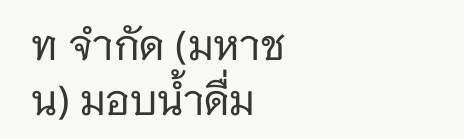ท จำกัด (มหาชน) มอบน้ำดื่ม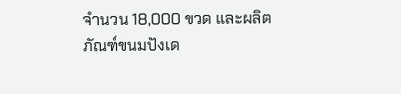จำนวน 18,000 ขวด และผลิตภัณฑ์ขนมปังเด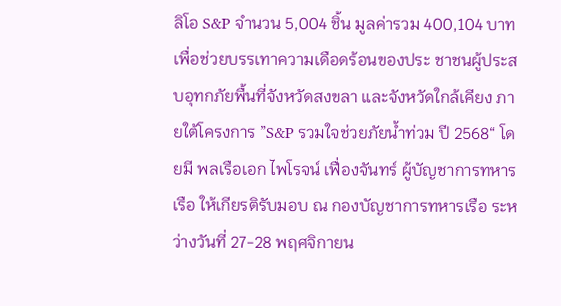ลิโอ S&P จำนวน 5,004 ชิ้น มูลค่ารวม 400,104 บาท เพื่อช่วยบรรเทาความเดือดร้อนของประ ชาชนผู้ประสบอุทกภัยพื้นที่จังหวัดสงขลา และจังหวัดใกล้เคียง ภายใต้โครงการ ”S&P รวมใจช่วยภัยน้ำท่วม ปี 2568“ โดยมี พลเรือเอก ไพโรจน์ เฟื่องจันทร์ ผู้บัญชาการทหารเรือ ให้เกียรติรับมอบ ณ กองบัญชาการทหารเรือ ระหว่างวันที่ 27-28 พฤศจิกายน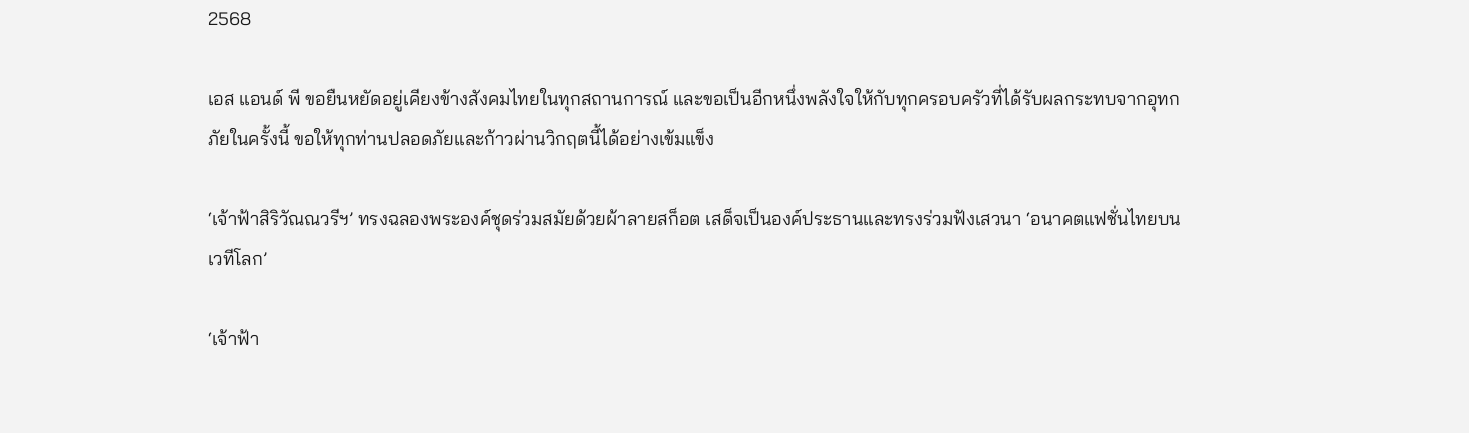2568

เอส แอนด์ พี ขอยืนหยัดอยู่เคียงข้างสังคมไทยในทุกสถานการณ์ และขอเป็นอีกหนึ่งพลังใจให้กับทุกครอบครัวที่ได้รับผลกระทบจากอุทกภัยในครั้งนี้ ขอให้ทุกท่านปลอดภัยและก้าวผ่านวิกฤตนี้ได้อย่างเข้มแข็ง

‘เจ้าฟ้าสิริวัณณวรีฯ’ ทรงฉลองพระองค์ชุดร่วมสมัยด้วยผ้าลายสก็อต เสด็จเป็นองค์ประธานและทรงร่วมฟังเสวนา ‘อนาคตแฟชั่นไทยบนเวทีโลก’

‘เจ้าฟ้า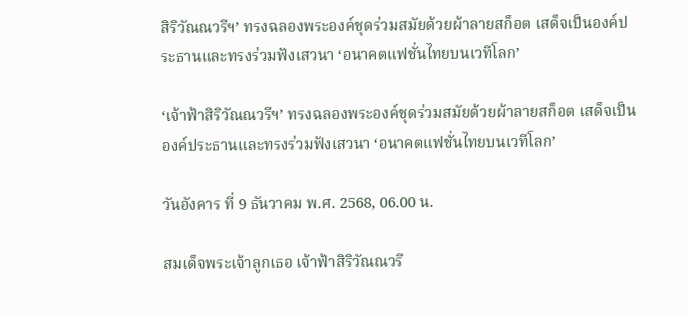สิริวัณณวรีฯ’ ทรงฉลองพระองค์ชุดร่วมสมัยด้วยผ้าลายสก็อต เสด็จเป็นองค์ประธานและทรงร่วมฟังเสวนา ‘อนาคตแฟชั่นไทยบนเวทีโลก’

‘เจ้าฟ้าสิริวัณณวรีฯ’ ทรงฉลองพระองค์ชุดร่วมสมัยด้วยผ้าลายสก็อต เสด็จเป็นองค์ประธานและทรงร่วมฟังเสวนา ‘อนาคตแฟชั่นไทยบนเวทีโลก’

วันอังคาร ที่ 9 ธันวาคม พ.ศ. 2568, 06.00 น.

สมเด็จพระเจ้าลูกเธอ เจ้าฟ้าสิริวัณณวรี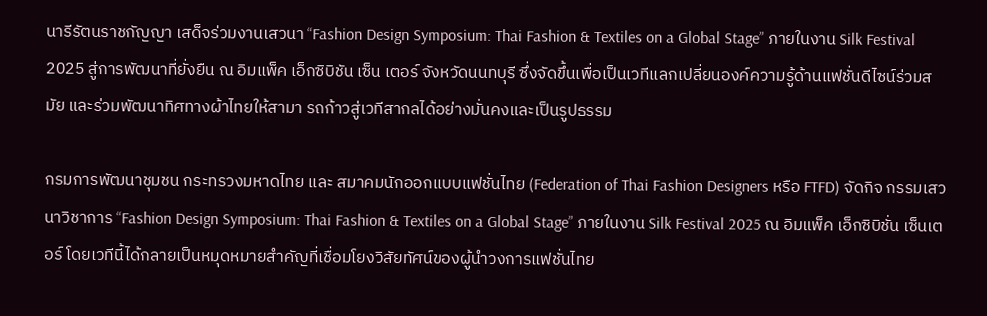นารีรัตนราชกัญญา เสด็จร่วมงานเสวนา “Fashion Design Symposium: Thai Fashion & Textiles on a Global Stage” ภายในงาน Silk Festival 2025 สู่การพัฒนาที่ยั่งยืน ณ อิมแพ็ค เอ็กซิบิชัน เซ็น เตอร์ จังหวัดนนทบุรี ซึ่งจัดขึ้นเพื่อเป็นเวทีแลกเปลี่ยนองค์ความรู้ด้านแฟชั่นดีไซน์ร่วมสมัย และร่วมพัฒนาทิศทางผ้าไทยให้สามา รถก้าวสู่เวทีสากลได้อย่างมั่นคงและเป็นรูปธรรม

กรมการพัฒนาชุมชน กระทรวงมหาดไทย และ สมาคมนักออกแบบแฟชั่นไทย (Federation of Thai Fashion Designers หรือ FTFD) จัดกิจ กรรมเสวนาวิชาการ “Fashion Design Symposium: Thai Fashion & Textiles on a Global Stage” ภายในงาน Silk Festival 2025 ณ อิมแพ็ค เอ็กซิบิชั่น เซ็นเตอร์ โดยเวทีนี้ได้กลายเป็นหมุดหมายสำคัญที่เชื่อมโยงวิสัยทัศน์ของผู้นำวงการแฟชั่นไทย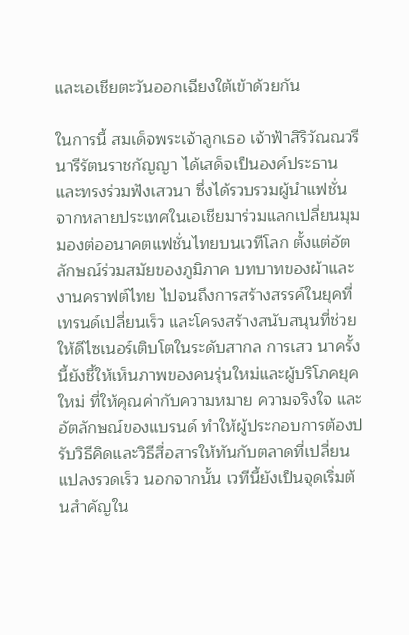และเอเชียตะวันออกเฉียงใต้เข้าด้วยกัน

ในการนี้ สมเด็จพระเจ้าลูกเธอ เจ้าฟ้าสิริวัณณวรี นารีรัตนราชกัญญา ได้เสด็จเป็นองค์ประธานและทรงร่วมฟังเสวนา ซึ่งได้รวบรวมผู้นำแฟชั่นจากหลายประเทศในเอเชียมาร่วมแลกเปลี่ยนมุมมองต่ออนาคตแฟชั่นไทยบนเวทีโลก ตั้งแต่อัตลักษณ์ร่วมสมัยของภูมิภาค บทบาทของผ้าและงานคราฟต์ไทย ไปจนถึงการสร้างสรรค์ในยุคที่เทรนด์เปลี่ยนเร็ว และโครงสร้างสนับสนุนที่ช่วยให้ดีไซเนอร์เติบโตในระดับสากล การเสว นาครั้งนี้ยังชี้ให้เห็นภาพของคนรุ่นใหม่และผู้บริโภคยุคใหม่ ที่ให้คุณค่ากับความหมาย ความจริงใจ และอัตลักษณ์ของแบรนด์ ทำให้ผู้ประกอบการต้องปรับวิธีคิดและวิธีสื่อสารให้ทันกับตลาดที่เปลี่ยนแปลงรวดเร็ว นอกจากนั้น เวทีนี้ยังเป็นจุดเริ่มต้นสำคัญใน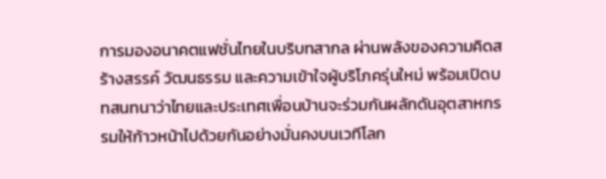การมองอนาคตแฟชั่นไทยในบริบทสากล ผ่านพลังของความคิดสร้างสรรค์ วัฒนธรรม และความเข้าใจผู้บริโภครุ่นใหม่ พร้อมเปิดบทสนทนาว่าไทยและประเทศเพื่อนบ้านจะร่วมกันผลักดันอุตสาหกรรมให้ก้าวหน้าไปด้วยกันอย่างมั่นคงบนเวทีโลก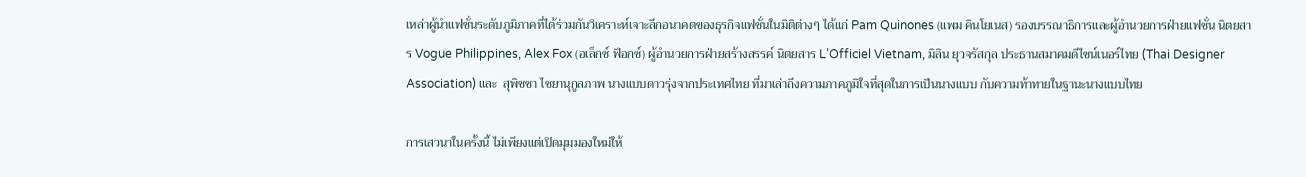เหล่าผู้นำแฟชั่นระดับภูมิภาคที่ได้ร่วมกันวิเคราะห์เจาะลึกอนาคตของธุรกิจแฟชั่นในมิติต่างๆ ได้แก่ Pam Quinones (แพม คินโยเนส) รองบรรณาธิการและผู้อำนวยการฝ่ายแฟชั่น นิตยสาร Vogue Philippines, Alex Fox (อเล็กซ์ ฟ็อกซ์) ผู้อำนวยการฝ่ายสร้างสรรค์ นิตยสาร L’Officiel Vietnam, มิลิน ยุวจรัสกุล ประธานสมาคมดีไซน์เนอร์ไทย (Thai Designer Association) และ  สุพิชชา ไชยานุกูลภาพ นางแบบดาวรุ่งจากประเทศไทย ที่มาเล่าถึงความภาคภูมิใจที่สุดในการเป็นนางแบบ กับความท้าทายในฐานะนางแบบไทย

การเสวนาในครั้งนี้ ไม่เพียงแต่เปิดมุมมองใหม่ให้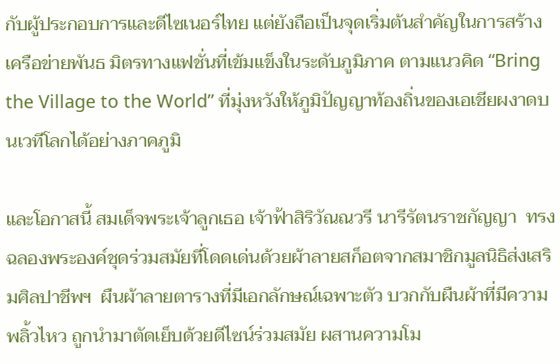กับผู้ประกอบการและดีไซเนอร์ไทย แต่ยังถือเป็นจุดเริ่มต้นสำคัญในการสร้างเครือข่ายพันธ มิตรทางแฟชั่นที่เข้มแข็งในระดับภูมิภาค ตามแนวคิด “Bring the Village to the World” ที่มุ่งหวังให้ภูมิปัญญาท้องถิ่นของเอเชียผงาดบนเวทีโลกได้อย่างภาคภูมิ

และโอกาสนี้ สมเด็จพระเจ้าลูกเธอ เจ้าฟ้าสิริวัณณวรี นารีรัตนราชกัญญา  ทรงฉลองพระองค์ชุดร่วมสมัยที่โดดเด่นด้วยผ้าลายสก็อตจากสมาชิกมูลนิธิส่งเสริมศิลปาชีพฯ  ผืนผ้าลายตารางที่มีเอกลักษณ์เฉพาะตัว บวกกับผืนผ้าที่มีความพลิ้วไหว ถูกนำมาตัดเย็บด้วยดีไซน์ร่วมสมัย ผสานความโม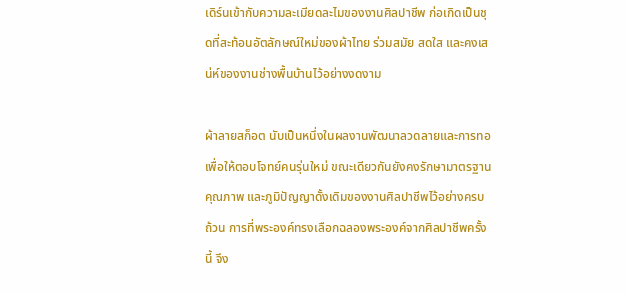เดิร์นเข้ากับความละเมียดละไมของงานศิลปาชีพ ก่อเกิดเป็นชุดที่สะท้อนอัตลักษณ์ใหม่ของผ้าไทย ร่วมสมัย สดใส และคงเสน่ห์ของงานช่างพื้นบ้านไว้อย่างงดงาม

ผ้าลายสก็อต นับเป็นหนึ่งในผลงานพัฒนาลวดลายและการทอ เพื่อให้ตอบโจทย์คนรุ่นใหม่ ขณะเดียวกันยังคงรักษามาตรฐาน คุณภาพ และภูมิปัญญาดั้งเดิมของงานศิลปาชีพไว้อย่างครบถ้วน การที่พระองค์ทรงเลือกฉลองพระองค์จากศิลปาชีพครั้งนี้ จึง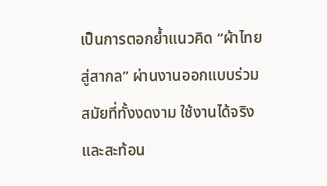เป็นการตอกย้ำแนวคิด “ผ้าไทยสู่สากล” ผ่านงานออกแบบร่วมสมัยที่ทั้งงดงาม ใช้งานได้จริง และสะท้อน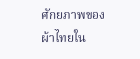ศักยภาพของผ้าไทยใน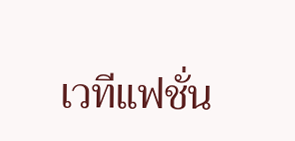เวทีแฟชั่น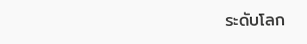ระดับโลก